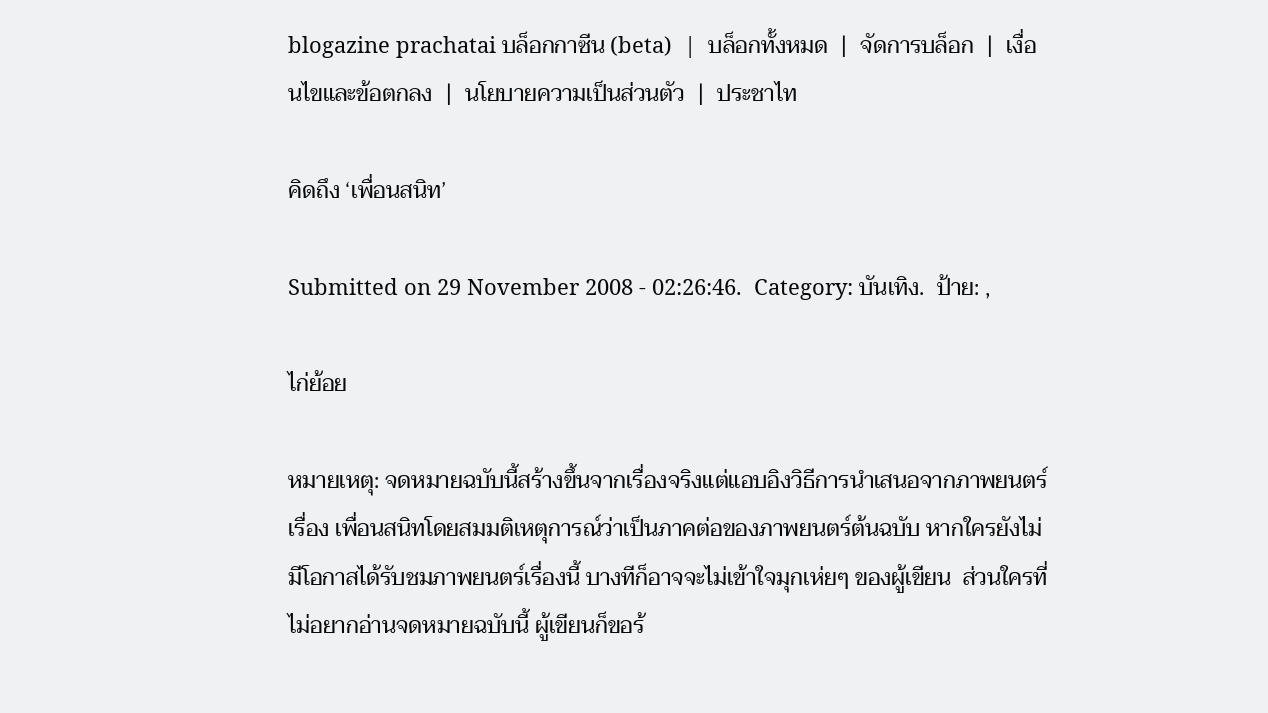blogazine prachatai บล็อกกาซีน (beta)  |  บล็อกทั้งหมด  |  จัดการบล็อก  |  เงื่อนไขและข้อตกลง  |  นโยบายความเป็นส่วนตัว  |  ประชาไท

คิดถึง ‘เพื่อนสนิท’

Submitted on 29 November 2008 - 02:26:46.  Category: บันเทิง.  ป้าย: ,

ไก่ย้อย

หมายเหตุ: จดหมายฉบับนี้สร้างขึ้นจากเรื่องจริงแต่แอบอิงวิธีการนำเสนอจากภาพยนตร์เรื่อง เพื่อนสนิทโดยสมมติเหตุการณ์ว่าเป็นภาคต่อของภาพยนตร์ต้นฉบับ หากใครยังไม่มีโอกาสได้รับชมภาพยนตร์เรื่องนี้ บางทีก็อาจจะไม่เข้าใจมุกเห่ยๆ ของผู้เขียน  ส่วนใครที่ไม่อยากอ่านจดหมายฉบับนี้ ผู้เขียนก็ขอร้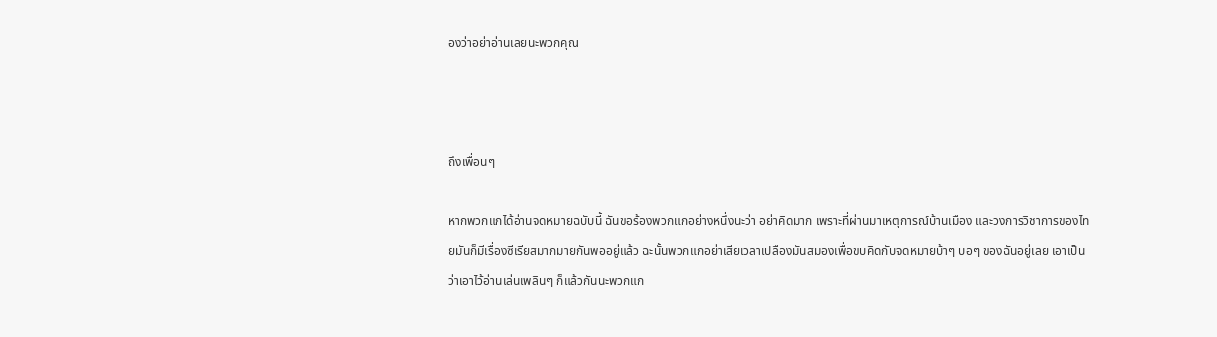องว่าอย่าอ่านเลยนะพวกคุณ



ถึงเพื่อนๆ

หากพวกแกได้อ่านจดหมายฉบับนี้ ฉันขอร้องพวกแกอย่างหนึ่งนะว่า อย่าคิดมาก เพราะที่ผ่านมาเหตุการณ์บ้านเมือง และวงการวิชาการของไทยมันก็มีเรื่องซีเรียสมากมายกันพออยู่แล้ว ฉะนั้นพวกแกอย่าเสียเวลาเปลืองมันสมองเพื่อขบคิดกับจดหมายบ้าๆ บอๆ ของฉันอยู่เลย เอาเป็นว่าเอาไว้อ่านเล่นเพลินๆ ก็แล้วกันนะพวกแก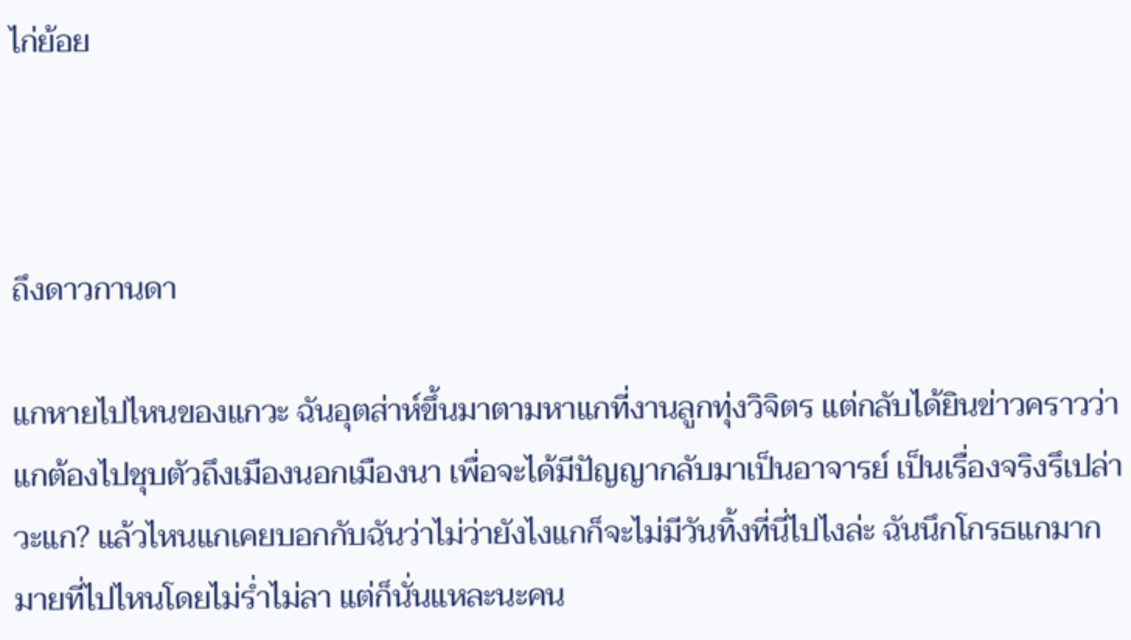ไก่ย้อย



ถึงดาวกานดา

แกหายไปไหนของแกวะ ฉันอุตส่าห์ขึ้นมาตามหาแกที่งานลูกทุ่งวิจิตร แต่กลับได้ยินข่าวคราวว่าแกต้องไปชุบตัวถึงเมืองนอกเมืองนา เพื่อจะได้มีปัญญากลับมาเป็นอาจารย์ เป็นเรื่องจริงรึเปล่าวะแก? แล้วไหนแกเคยบอกกับฉันว่าไม่ว่ายังไงแกก็จะไม่มีวันทิ้งที่นี่ไปไงล่ะ ฉันนึกโกรธแกมากมายที่ไปไหนโดยไม่ร่ำไม่ลา แต่ก็นั่นแหละนะคน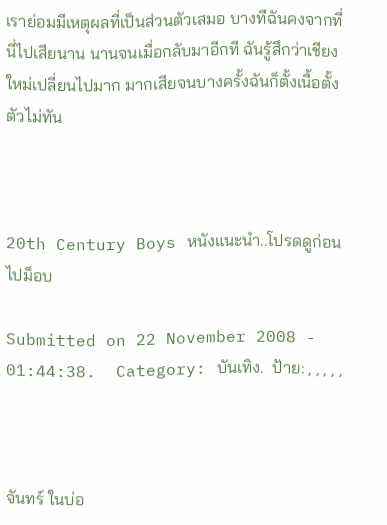เราย่อมมีเหตุผลที่เป็นส่วนตัวเสมอ บางทีฉันคงจากที่นี่ไปเสียนาน นานจนเมื่อกลับมาอีกที ฉันรู้สึกว่าเชียงใหม่เปลี่ยนไปมาก มากเสียจนบางครั้งฉันก็ตั้งเนื้อตั้งตัวไม่ทัน



20th Century Boys หนังแนะนำ..โปรดดูก่อนไปม็อบ

Submitted on 22 November 2008 - 01:44:38.  Category: บันเทิง.  ป้าย: , , , , ,



จันทร์ ในบ่อ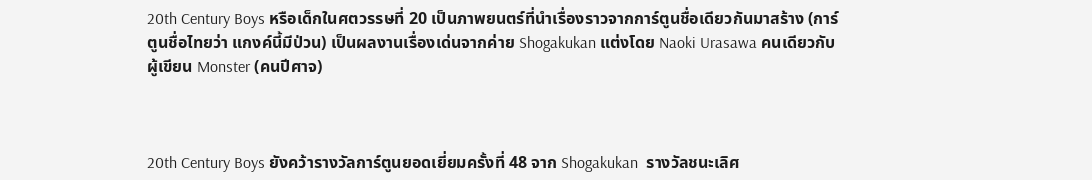20th Century Boys หรือเด็กในศตวรรษที่ 20 เป็นภาพยนตร์ที่นำเรื่องราวจากการ์ตูนชื่อเดียวกันมาสร้าง (การ์ตูนชื่อไทยว่า แกงค์นี้มีป่วน) เป็นผลงานเรื่องเด่นจากค่าย Shogakukan แต่งโดย Naoki Urasawa คนเดียวกับผู้เขียน Monster (คนปีศาจ)



20th Century Boys ยังคว้ารางวัลการ์ตูนยอดเยี่ยมครั้งที่ 48 จาก Shogakukan  รางวัลชนะเลิศ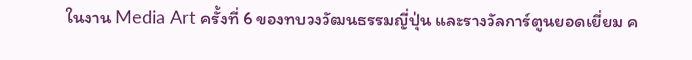ในงาน Media Art ครั้งที่ 6 ของทบวงวัฒนธรรมญี่ปุ่น และรางวัลการ์ตูนยอดเยี่ยม ค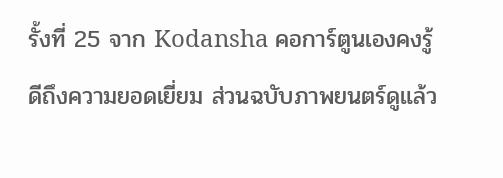รั้งที่ 25 จาก Kodansha คอการ์ตูนเองคงรู้ดีถึงความยอดเยี่ยม ส่วนฉบับภาพยนตร์ดูแล้ว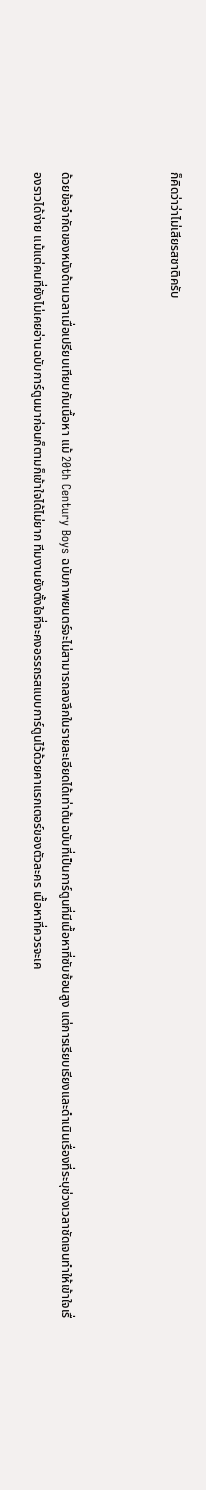ก็คิดว่าว่าไม่เสียรสชาติครับ



ด้วยข้อจำกัดของหนังด้านเวลาเมื่อเปรียบเทียบกับเนื้อหา แม้ 20th Century Boys ฉบับภาพยนตร์จะไม่สามารถลงลึกในรายละเอียดได้เท่าต้นฉบับที่เป็นการ์ตูนที่มีเนื้อหาที่ซับซ้อนสูง แต่การเรียบเรียงและดำเนินเรื่องที่ระบุช่วงเวลาชัดเจนทำให้เข้าใจเรื่องราวได้ง่าย แม้แต่คนที่ยังไม่เคยอ่านฉบับการ์ตูนมาก่อนก็ตามก็เข้าใจได้ไม่ยาก ทีมงานยังตั้งใจที่จะคงอรรถรสแบบการ์ตูนไว้ด้วยคาแรกเตอร์ของตัวละคร เนื้อหาที่ควรจะเค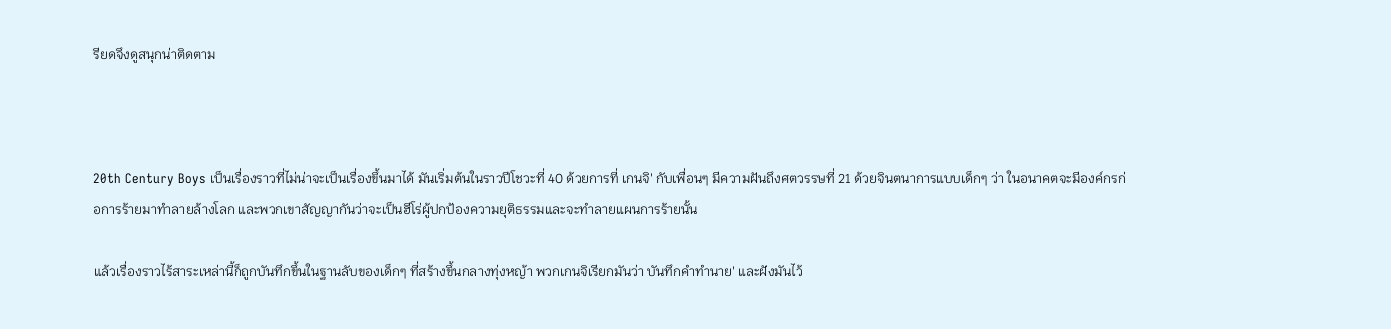รียดจึงดูสนุกน่าติดตาม



20th Century Boys เป็นเรื่องราวที่ไม่น่าจะเป็นเรื่องขึ้นมาได้ มันเริ่มต้นในราวปีโชวะที่ 40 ด้วยการที่ เกนจิ' กับเพื่อนๆ มีความฝันถึงศตวรรษที่ 21 ด้วยจินตนาการแบบเด็กๆ ว่า ในอนาคตจะมีองค์กรก่อการร้ายมาทำลายล้างโลก และพวกเขาสัญญากันว่าจะเป็นฮีโร่ผู้ปกป้องความยุติธรรมและจะทำลายแผนการร้ายนั้น

แล้วเรื่องราวไร้สาระเหล่านี้ก็ถูกบันทึกขึ้นในฐานลับของเด็กๆ ที่สร้างขึ้นกลางทุ่งหญ้า พวกเกนจิเรียกมันว่า บันทึกคำทำนาย' และฝังมันไว้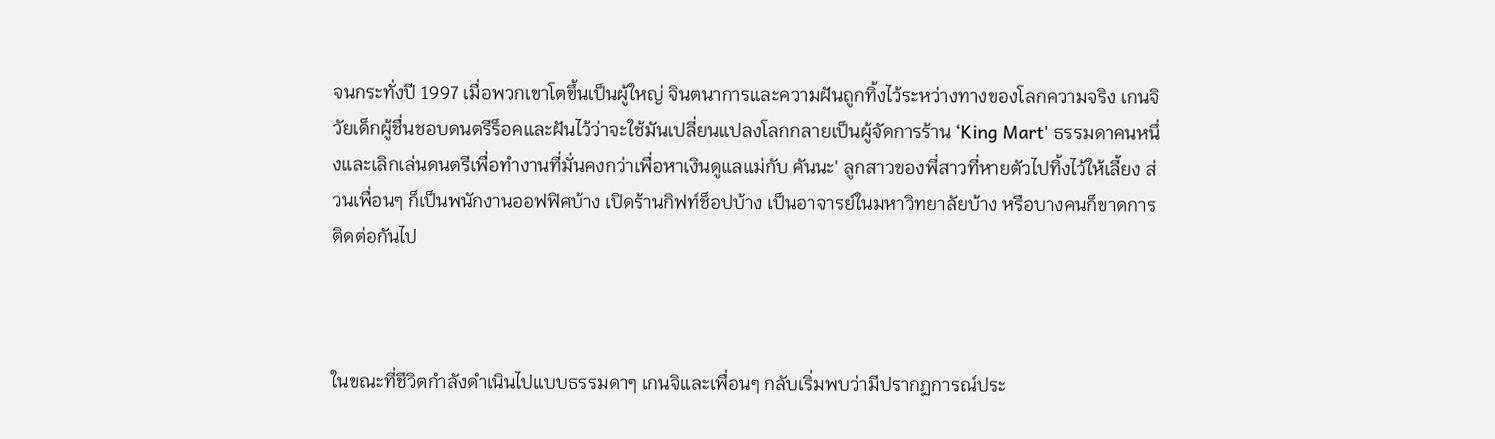จนกระทั่งปี 1997 เมื่อพวกเขาโตขึ้นเป็นผู้ใหญ่ จินตนาการและความฝันถูกทิ้งไว้ระหว่างทางของโลกความจริง เกนจิวัยเด็กผู้ชื่นชอบดนตรีร็อคและฝันไว้ว่าจะใช้มันเปลี่ยนแปลงโลกกลายเป็นผู้จัดการร้าน ‘King Mart' ธรรมดาคนหนึ่งและเลิกเล่นดนตรีเพื่อทำงานที่มั่นคงกว่าเพื่อหาเงินดูแลแม่กับ คันนะ' ลูกสาวของพี่สาวที่หายตัวไปทิ้งไว้ให้เลี้ยง ส่วนเพื่อนๆ ก็เป็นพนักงานออฟฟิศบ้าง เปิดร้านกิฟท์ช็อปบ้าง เป็นอาจารย์ในมหาวิทยาลัยบ้าง หรือบางคนก็ขาดการติดต่อกันไป



ในขณะที่ชีวิตกำลังดำเนินไปแบบธรรมดาๆ เกนจิและเพื่อนๆ กลับเริ่มพบว่ามีปรากฏการณ์ประ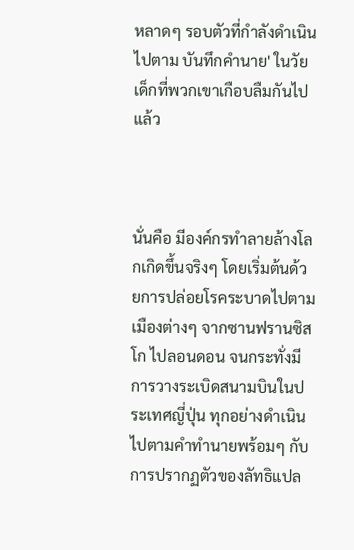หลาดๆ รอบตัวที่กำลังดำเนินไปตาม บันทึกคำนาย' ในวัยเด็กที่พวกเขาเกือบลืมกันไปแล้ว



นั่นคือ มีองค์กรทำลายล้างโลกเกิดขึ้นจริงๆ โดยเริ่มต้นด้วยการปล่อยโรคระบาดไปตามเมืองต่างๆ จากซานฟรานซิสโก ไปลอนดอน จนกระทั่งมีการวางระเบิดสนามบินในประเทศญี่ปุ่น ทุกอย่างดำเนินไปตามคำทำนายพร้อมๆ กับการปรากฏตัวของลัทธิแปล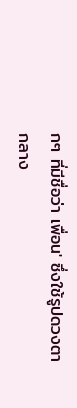กๆ ที่มีชื่อว่า เพื่อน' ซึ่งใช้รูปดวงตากลาง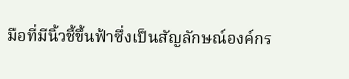มือที่มีนิ้วชี้ขึ้นฟ้าซึ่งเป็นสัญลักษณ์องค์กร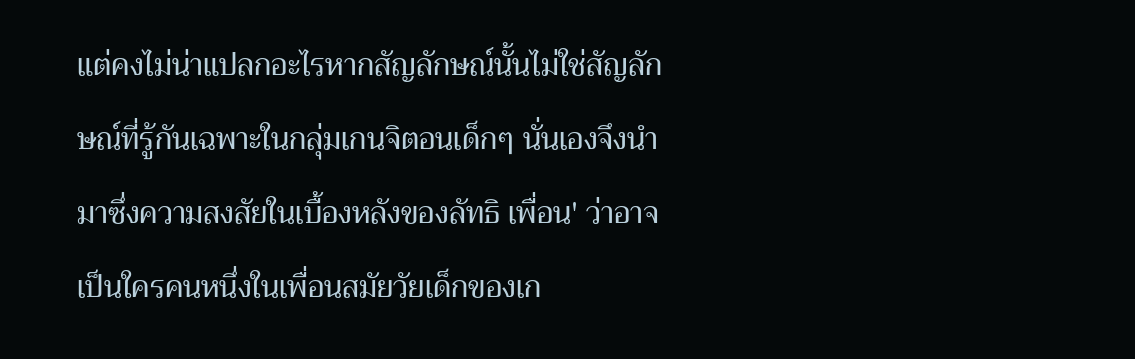แต่คงไม่น่าแปลกอะไรหากสัญลักษณ์นั้นไม่ใช่สัญลักษณ์ที่รู้กันเฉพาะในกลุ่มเกนจิตอนเด็กๆ นั่นเองจึงนำมาซึ่งความสงสัยในเบื้องหลังของลัทธิ เพื่อน' ว่าอาจเป็นใครคนหนึ่งในเพื่อนสมัยวัยเด็กของเก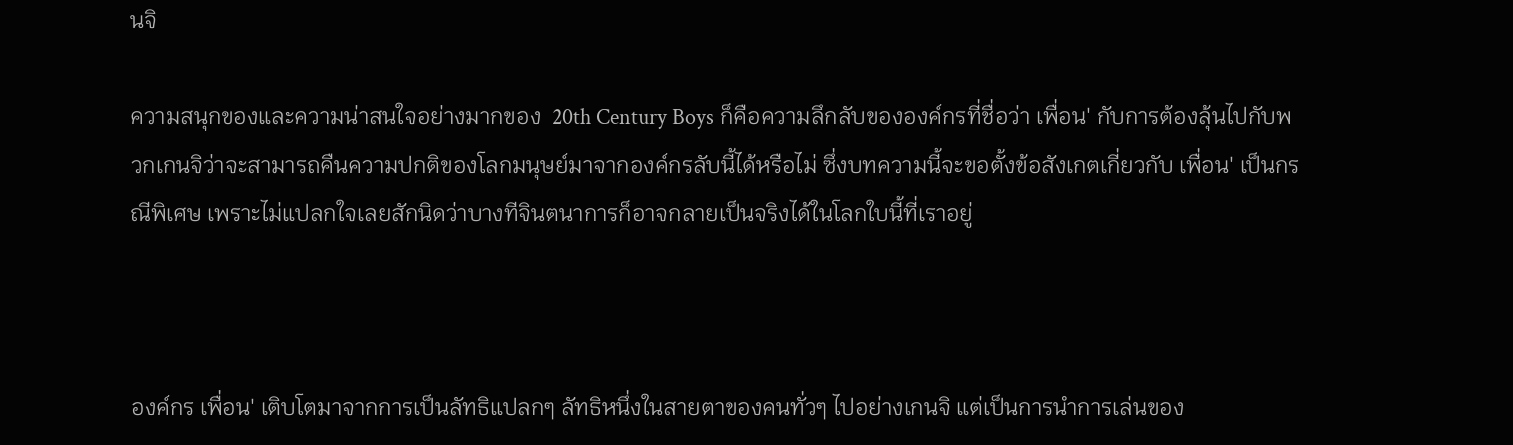นจิ

ความสนุกของและความน่าสนใจอย่างมากของ  20th Century Boys ก็คือความลึกลับขององค์กรที่ชื่อว่า เพื่อน' กับการต้องลุ้นไปกับพวกเกนจิว่าจะสามารถคืนความปกติของโลกมนุษย์มาจากองค์กรลับนี้ได้หรือไม่ ซึ่งบทความนี้จะขอตั้งข้อสังเกตเกี่ยวกับ เพื่อน' เป็นกรณีพิเศษ เพราะไม่แปลกใจเลยสักนิดว่าบางทีจินตนาการก็อาจกลายเป็นจริงได้ในโลกใบนี้ที่เราอยู่



องค์กร เพื่อน' เติบโตมาจากการเป็นลัทธิแปลกๆ ลัทธิหนึ่งในสายตาของคนทั่วๆ ไปอย่างเกนจิ แต่เป็นการนำการเล่นของ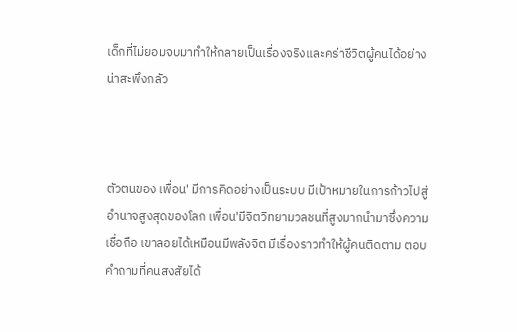เด็กที่ไม่ยอมจบมาทำให้กลายเป็นเรื่องจริงและคร่าชีวิตผู้คนได้อย่างน่าสะพึงกลัว



ตัวตนของ เพื่อน' มีการคิดอย่างเป็นระบบ มีเป้าหมายในการก้าวไปสู่อำนาจสูงสุดของโลก เพื่อน'มีจิตวิทยามวลชนที่สูงมากนำมาซึ่งความเชื่อถือ เขาลอยได้เหมือนมีพลังจิต มีเรื่องราวทำให้ผู้คนติดตาม ตอบคำถามที่คนสงสัยได้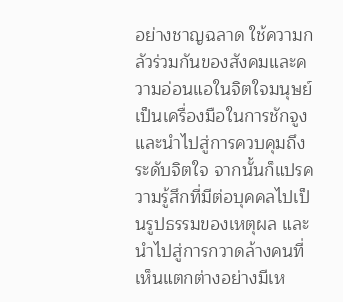อย่างชาญฉลาด ใช้ความกลัวร่วมกันของสังคมและความอ่อนแอในจิตใจมนุษย์เป็นเครื่องมือในการชักจูงและนำไปสู่การควบคุมถึงระดับจิตใจ จากนั้นก็แปรความรู้สึกที่มีต่อบุคคลไปเป็นรูปธรรมของเหตุผล และนำไปสู่การกวาดล้างคนที่เห็นแตกต่างอย่างมีเห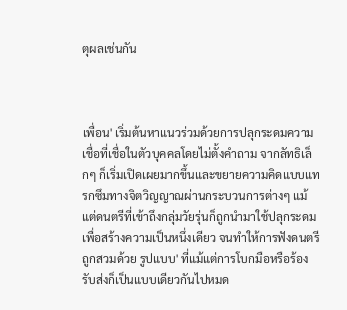ตุผลเช่นกัน



เพื่อน' เริ่มต้นหาแนวร่วมด้วยการปลุกระดมความเชื่อที่เชื่อในตัวบุคคลโดยไม่ตั้งคำถาม จากลัทธิเล็กๆ ก็เริ่มเปิดเผยมากขึ้นและขยายความคิดแบบแทรกซึมทางจิตวิญญาณผ่านกระบวนการต่างๆ แม้แต่ดนตรีที่เข้าถึงกลุ่มวัยรุ่นก็ถูกนำมาใช้ปลุกระดมเพื่อสร้างความเป็นหนึ่งเดียว จนทำให้การฟังดนตรีถูกสวมด้วย รูปแบบ' ที่แม้แต่การโบกมือหรือร้องรับส่งก็เป็นแบบเดียวกันไปหมด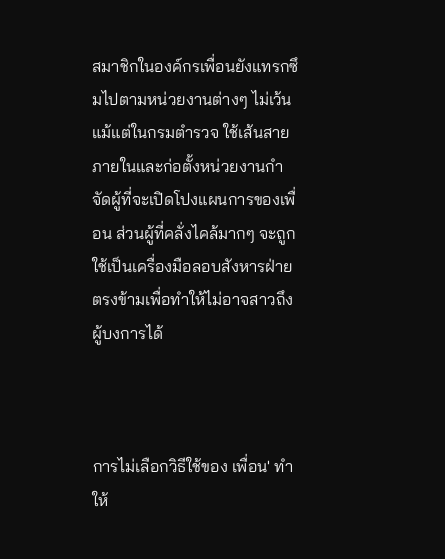สมาชิกในองค์กรเพื่อนยังแทรกซึมไปตามหน่วยงานต่างๆ ไม่เว้นแม้แต่ในกรมตำรวจ ใช้เส้นสายภายในและก่อตั้งหน่วยงานกำจัดผู้ที่จะเปิดโปงแผนการของเพื่อน ส่วนผู้ที่คลั่งไคล้มากๆ จะถูกใช้เป็นเครื่องมือลอบสังหารฝ่ายตรงข้ามเพื่อทำให้ไม่อาจสาวถึงผู้บงการได้



การไม่เลือกวิธีใช้ของ เพื่อน' ทำให้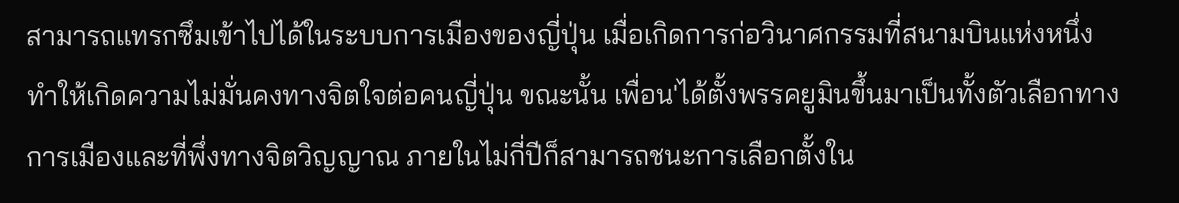สามารถแทรกซึมเข้าไปได้ในระบบการเมืองของญี่ปุ่น เมื่อเกิดการก่อวินาศกรรมที่สนามบินแห่งหนึ่งทำให้เกิดความไม่มั่นคงทางจิตใจต่อคนญี่ปุ่น ขณะนั้น เพื่อน'ได้ตั้งพรรคยูมินขึ้นมาเป็นทั้งตัวเลือกทางการเมืองและที่พึ่งทางจิตวิญญาณ ภายในไม่กี่ปีก็สามารถชนะการเลือกตั้งใน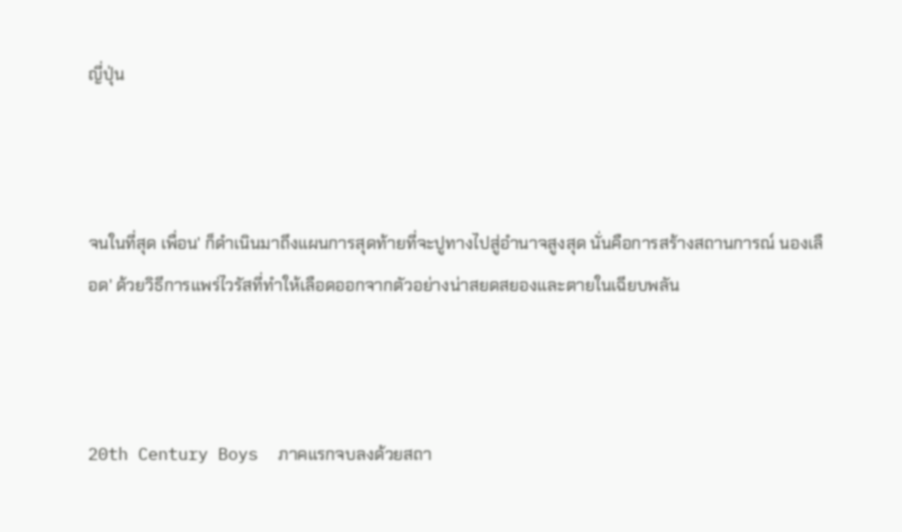ญี่ปุ่น



จนในที่สุด เพื่อน' ก็ดำเนินมาถึงแผนการสุดท้ายที่จะปูทางไปสู่อำนาจสูงสุด นั่นคือการสร้างสถานการณ์ นองเลือด' ด้วยวิธีการแพร่ไวรัสที่ทำให้เลือดออกจากตัวอย่างน่าสยดสยองและตายในเฉียบพลัน



20th Century Boys  ภาคแรกจบลงด้วยสถา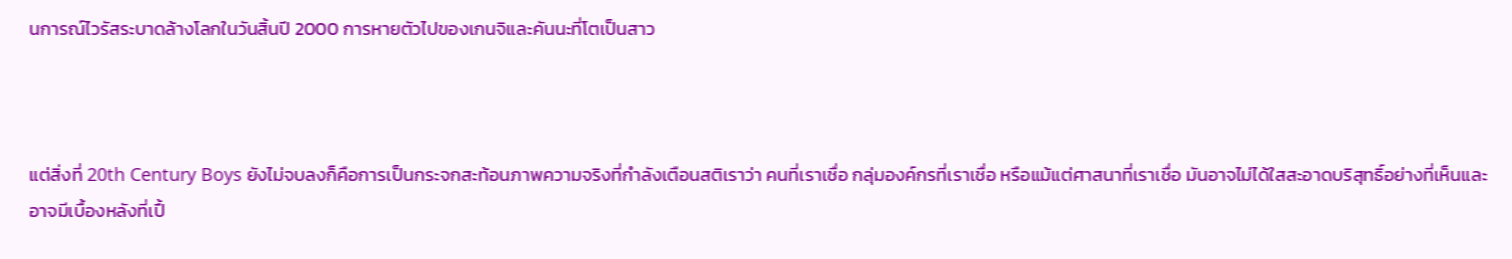นการณ์ไวรัสระบาดล้างโลกในวันสิ้นปี 2000 การหายตัวไปของเกนจิและคันนะที่โตเป็นสาว



แต่สิ่งที่ 20th Century Boys ยังไม่จบลงก็คือการเป็นกระจกสะท้อนภาพความจริงที่กำลังเตือนสติเราว่า คนที่เราเชื่อ กลุ่มองค์กรที่เราเชื่อ หรือแม้แต่ศาสนาที่เราเชื่อ มันอาจไม่ได้ใสสะอาดบริสุทธิ์อย่างที่เห็นและอาจมีเบื้องหลังที่เปื้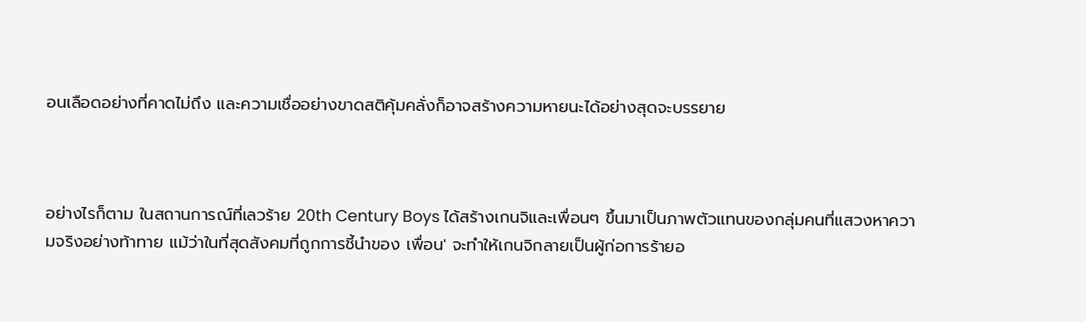อนเลือดอย่างที่คาดไม่ถึง และความเชื่ออย่างขาดสติคุ้มคลั่งก็อาจสร้างความหายนะได้อย่างสุดจะบรรยาย



อย่างไรก็ตาม ในสถานการณ์ที่เลวร้าย 20th Century Boys ได้สร้างเกนจิและเพื่อนๆ ขึ้นมาเป็นภาพตัวแทนของกลุ่มคนที่แสวงหาความจริงอย่างท้าทาย แม้ว่าในที่สุดสังคมที่ถูกการชี้นำของ เพื่อน' จะทำให้เกนจิกลายเป็นผู้ก่อการร้ายอ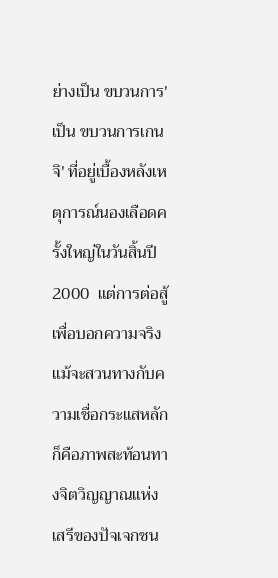ย่างเป็น ขบวนการ' เป็น ขบวนการเกนจิ' ที่อยู่เบื้องหลังเหตุการณ์นองเลือดครั้งใหญ่ในวันสิ้นปี 2000  แต่การต่อสู้เพื่อบอกความจริงแม้จะสวนทางกับความเชื่อกระแสหลักก็คือภาพสะท้อนทางจิตวิญญาณแห่งเสรีของปัจเจกชน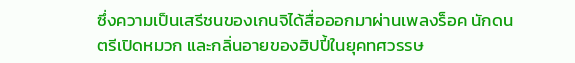ซึ่งความเป็นเสรีชนของเกนจิได้สื่อออกมาผ่านเพลงร็อค นักดนตรีเปิดหมวก และกลิ่นอายของฮิปปี้ในยุคทศวรรษ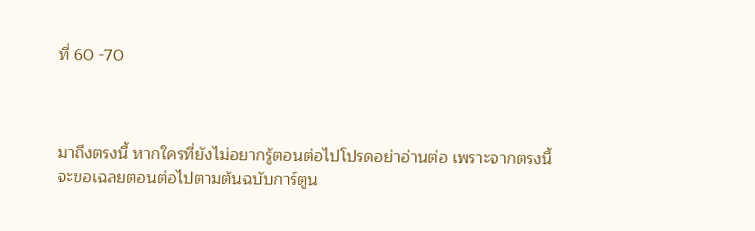ที่ 60 -70



มาถึงตรงนี้ หากใครที่ยังไม่อยากรู้ตอนต่อไปโปรดอย่าอ่านต่อ เพราะจากตรงนี้จะขอเฉลยตอนต่อไปตามต้นฉบับการ์ตูน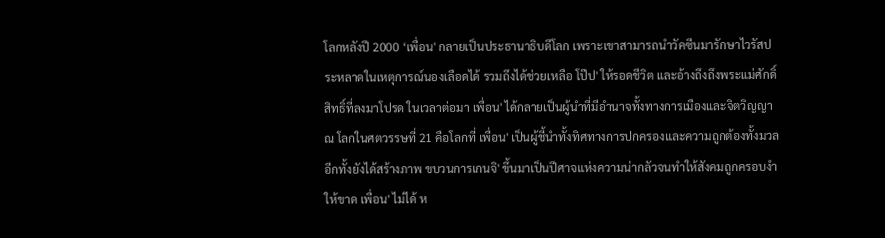โลกหลังปี 2000 ‘เพื่อน' กลายเป็นประธานาธิบดีโลก เพราะเขาสามารถนำวัคซีนมารักษาไวรัสประหลาดในเหตุการณ์นองเลือดได้ รวมถึงได้ช่วยเหลือ โป๊ป' ให้รอดชีวิต และอ้างถึงถึงพระแม่ศักดิ์สิทธิ์ที่ลงมาโปรด ในเวลาต่อมา เพื่อน' ได้กลายเป็นผู้นำที่มีอำนาจทั้งทางการเมืองและจิตวิญญาณ โลกในศตวรรษที่ 21 คือโลกที่ เพื่อน' เป็นผู้ชี้นำทั้งทิศทางการปกครองและความถูกต้องทั้งมวล อีกทั้งยังได้สร้างภาพ ขบวนการเกนจิ' ขึ้นมาเป็นปีศาจแห่งความน่ากลัวจนทำให้สังคมถูกครอบงำให้ขาด เพื่อน' ไม่ได้ ห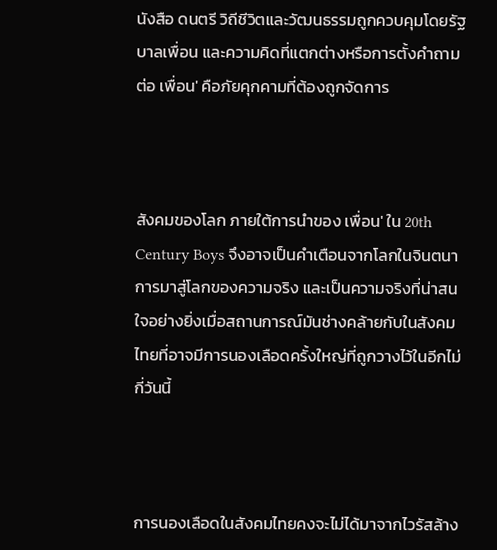นังสือ ดนตรี วิถีชีวิตและวัฒนธรรมถูกควบคุมโดยรัฐบาลเพื่อน และความคิดที่แตกต่างหรือการตั้งคำถามต่อ เพื่อน' คือภัยคุกคามที่ต้องถูกจัดการ



สังคมของโลก ภายใต้การนำของ เพื่อน' ใน 20th Century Boys จึงอาจเป็นคำเตือนจากโลกในจินตนาการมาสู่โลกของความจริง และเป็นความจริงที่น่าสนใจอย่างยิ่งเมื่อสถานการณ์มันช่างคล้ายกับในสังคมไทยที่อาจมีการนองเลือดครั้งใหญ่ที่ถูกวางไว้ในอีกไม่กี่วันนี้



การนองเลือดในสังคมไทยคงจะไม่ได้มาจากไวรัสล้าง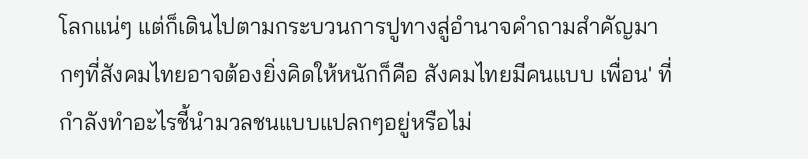โลกแน่ๆ แต่ก็เดินไปตามกระบวนการปูทางสู่อำนาจคำถามสำคัญมากๆที่สังคมไทยอาจต้องยิ่งคิดให้หนักก็คือ สังคมไทยมีคนแบบ เพื่อน' ที่กำลังทำอะไรชี้นำมวลชนแบบแปลกๆอยู่หรือไม่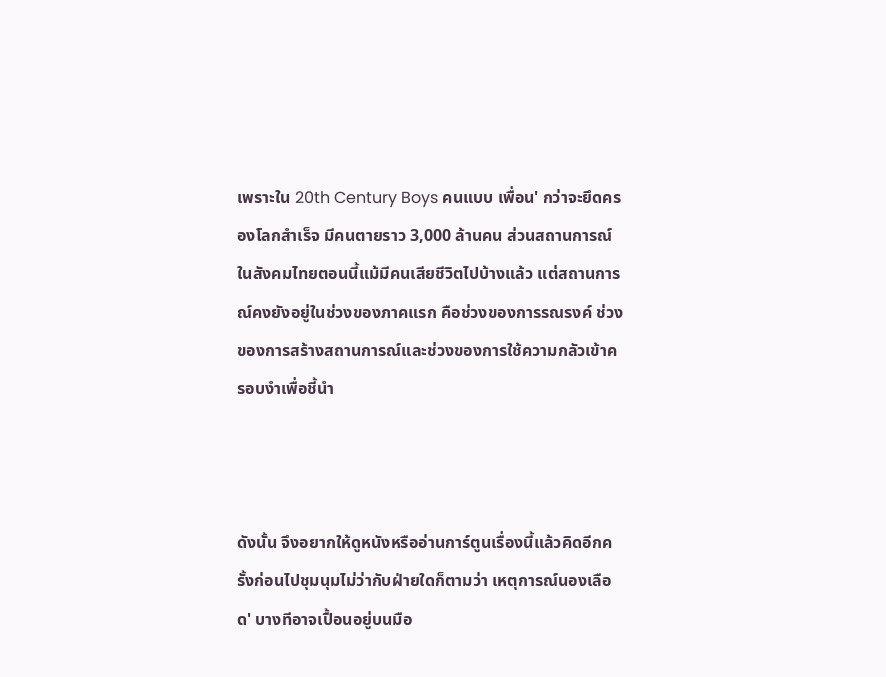เพราะใน 20th Century Boys คนแบบ เพื่อน' กว่าจะยึดครองโลกสำเร็จ มีคนตายราว 3,000 ล้านคน ส่วนสถานการณ์ในสังคมไทยตอนนี้แม้มีคนเสียชีวิตไปบ้างแล้ว แต่สถานการณ์คงยังอยู่ในช่วงของภาคแรก คือช่วงของการรณรงค์ ช่วงของการสร้างสถานการณ์และช่วงของการใช้ความกลัวเข้าครอบงำเพื่อชี้นำ



ดังนั้น จึงอยากให้ดูหนังหรืออ่านการ์ตูนเรื่องนี้แล้วคิดอีกครั้งก่อนไปชุมนุมไม่ว่ากับฝ่ายใดก็ตามว่า เหตุการณ์นองเลือด' บางทีอาจเปื้อนอยู่บนมือ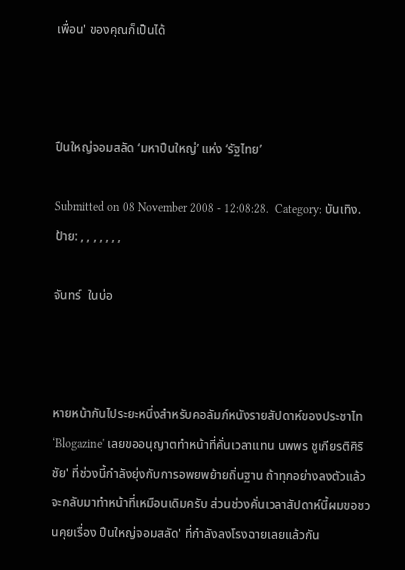เพื่อน' ของคุณก็เป็นได้



ปืนใหญ่จอมสลัด ‘มหาปืนใหญ่’ แห่ง ‘รัฐไทย’

Submitted on 08 November 2008 - 12:08:28.  Category: บันเทิง.  ป้าย: , , , , , , ,

จันทร์  ในบ่อ



หายหน้ากันไประยะหนึ่งสำหรับคอลัมภ์หนังรายสัปดาห์ของประชาไท ‘Blogazine' เลยขออนุญาตทำหน้าที่คั่นเวลาแทน นพพร ชูเกียรติศิริชัย' ที่ช่วงนี้กำลังยุ่งกับการอพยพย้ายถิ่นฐาน ถ้าทุกอย่างลงตัวแล้วจะกลับมาทำหน้าที่เหมือนเดิมครับ ส่วนช่วงคั่นเวลาสัปดาห์นี้ผมขอชวนคุยเรื่อง ปืนใหญ่จอมสลัด' ที่กำลังลงโรงฉายเลยแล้วกัน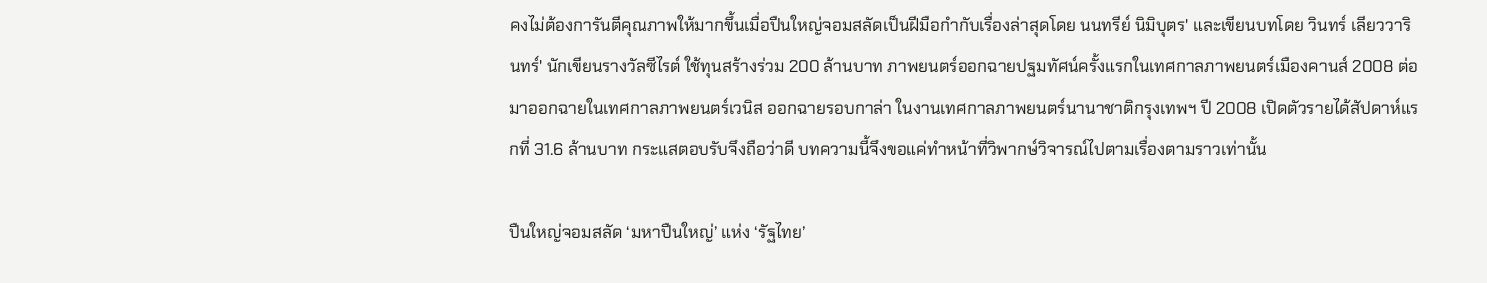คงไม่ต้องการันตีคุณภาพให้มากขึ้นเมื่อปืนใหญ่จอมสลัดเป็นฝีมือกำกับเรื่องล่าสุดโดย นนทรีย์ นิมิบุตร' และเขียนบทโดย วินทร์ เลียววารินทร์' นักเขียนรางวัลซีไรต์ ใช้ทุนสร้างร่วม 200 ล้านบาท ภาพยนตร์ออกฉายปฐมทัศน์ครั้งแรกในเทศกาลภาพยนตร์เมืองคานส์ 2008 ต่อมาออกฉายในเทศกาลภาพยนตร์เวนิส ออกฉายรอบกาล่า ในงานเทศกาลภาพยนตร์นานาชาติกรุงเทพฯ ปี 2008 เปิดตัวรายได้สัปดาห์แรกที่ 31.6 ล้านบาท กระแสตอบรับจึงถือว่าดี บทความนี้จึงขอแค่ทำหน้าที่วิพากษ์วิจารณ์ไปตามเรื่องตามราวเท่านั้น

ปืนใหญ่จอมสลัด ‘มหาปืนใหญ่’ แห่ง ‘รัฐไทย’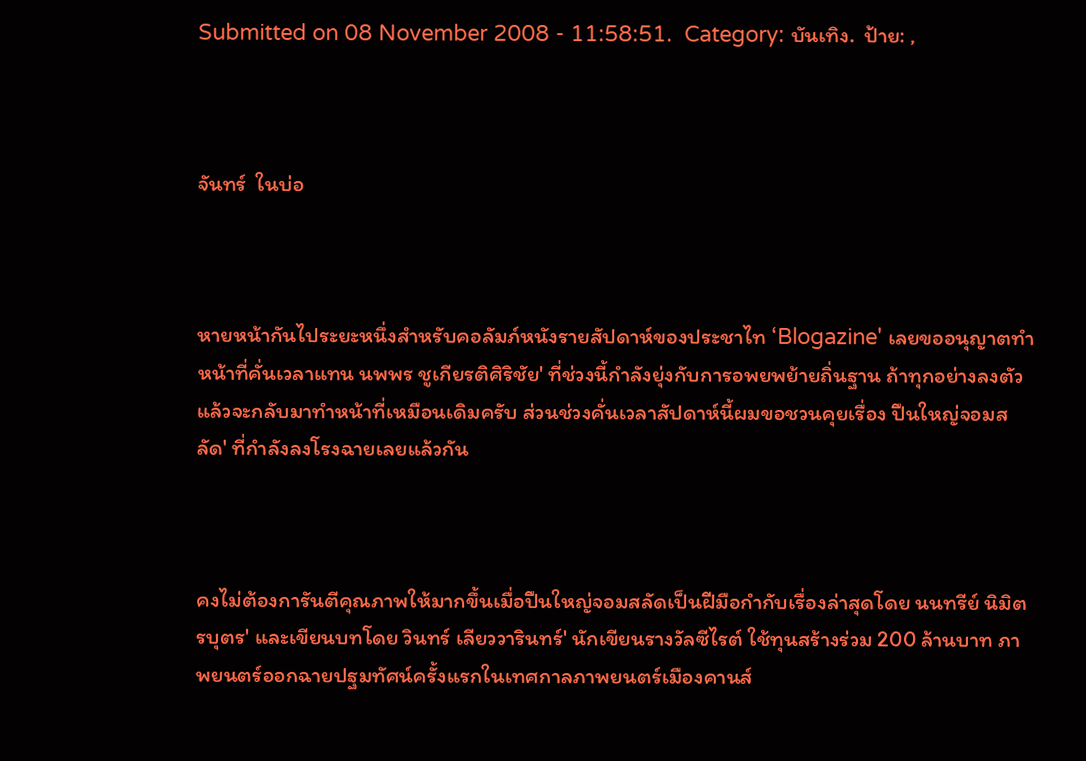Submitted on 08 November 2008 - 11:58:51.  Category: บันเทิง.  ป้าย: ,



จันทร์  ในบ่อ



หายหน้ากันไประยะหนึ่งสำหรับคอลัมภ์หนังรายสัปดาห์ของประชาไท ‘Blogazine' เลยขออนุญาตทำหน้าที่คั่นเวลาแทน นพพร ชูเกียรติศิริชัย' ที่ช่วงนี้กำลังยุ่งกับการอพยพย้ายถิ่นฐาน ถ้าทุกอย่างลงตัวแล้วจะกลับมาทำหน้าที่เหมือนเดิมครับ ส่วนช่วงคั่นเวลาสัปดาห์นี้ผมขอชวนคุยเรื่อง ปืนใหญ่จอมสลัด' ที่กำลังลงโรงฉายเลยแล้วกัน



คงไม่ต้องการันตีคุณภาพให้มากขึ้นเมื่อปืนใหญ่จอมสลัดเป็นฝีมือกำกับเรื่องล่าสุดโดย นนทรีย์ นิมิตรบุตร' และเขียนบทโดย วินทร์ เลียววารินทร์' นักเขียนรางวัลซีไรต์ ใช้ทุนสร้างร่วม 200 ล้านบาท ภาพยนตร์ออกฉายปฐมทัศน์ครั้งแรกในเทศกาลภาพยนตร์เมืองคานส์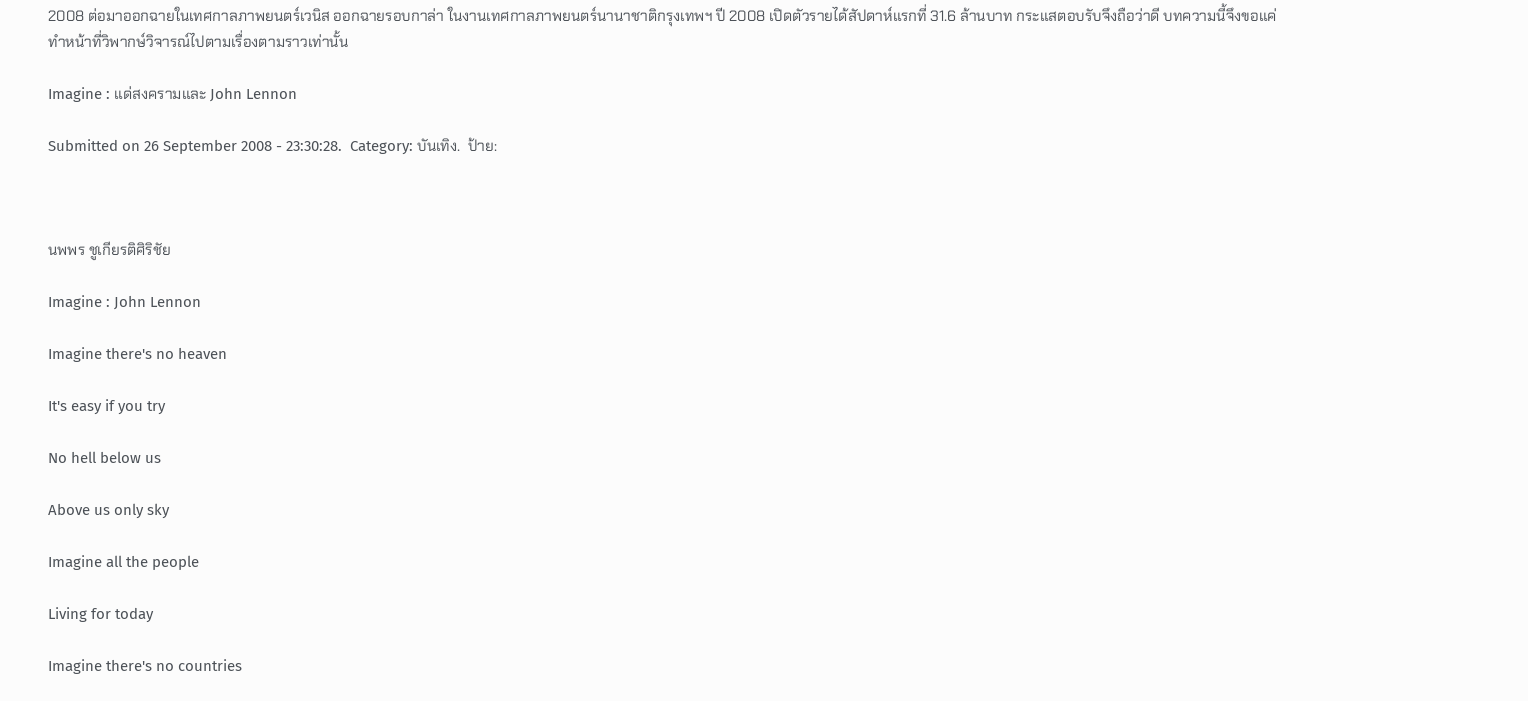2008 ต่อมาออกฉายในเทศกาลภาพยนตร์เวนิส ออกฉายรอบกาล่า ในงานเทศกาลภาพยนตร์นานาชาติกรุงเทพฯ ปี 2008 เปิดตัวรายได้สัปดาห์แรกที่ 31.6 ล้านบาท กระแสตอบรับจึงถือว่าดี บทความนี้จึงขอแค่ทำหน้าที่วิพากษ์วิจารณ์ไปตามเรื่องตามราวเท่านั้น

Imagine : แด่สงครามและ John Lennon

Submitted on 26 September 2008 - 23:30:28.  Category: บันเทิง.  ป้าย:



นพพร ชูเกียรติศิริชัย

Imagine : John Lennon

Imagine there's no heaven

It's easy if you try

No hell below us

Above us only sky

Imagine all the people

Living for today

Imagine there's no countries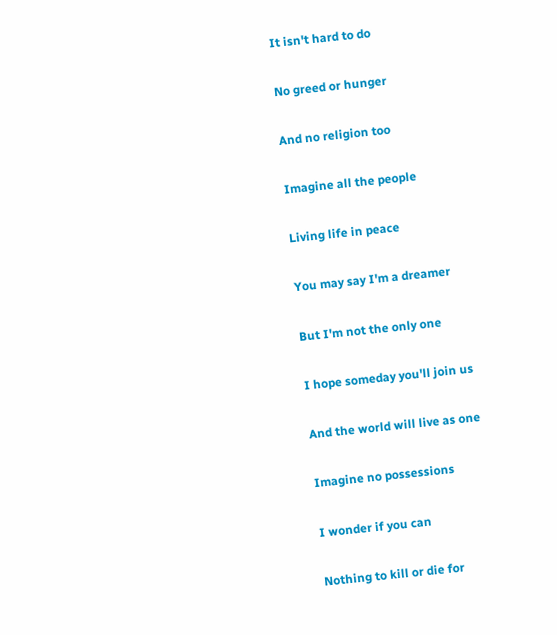It isn't hard to do

No greed or hunger

And no religion too

Imagine all the people

Living life in peace

You may say I'm a dreamer

But I'm not the only one

I hope someday you'll join us

And the world will live as one

Imagine no possessions

I wonder if you can

Nothing to kill or die for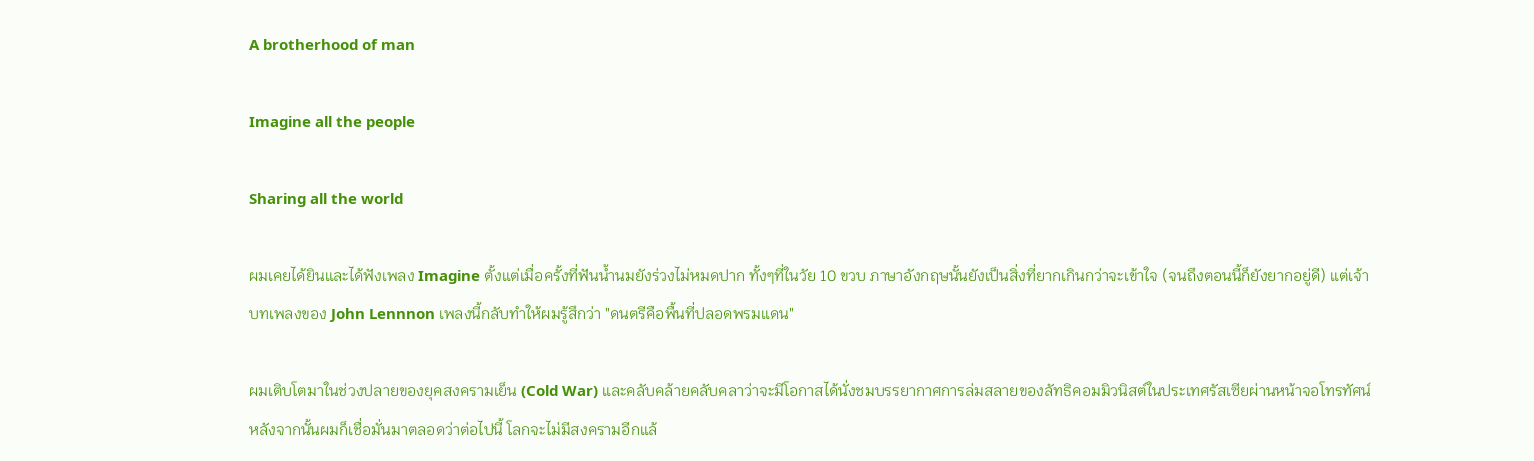A brotherhood of man

Imagine all the people

Sharing all the world

ผมเคยได้ยินและได้ฟังเพลง Imagine ตั้งแต่เมื่อครั้งที่ฟันน้ำนมยังร่วงไม่หมดปาก ทั้งๆที่ในวัย 10 ขวบ ภาษาอังกฤษนั้นยังเป็นสิ่งที่ยากเกินกว่าจะเข้าใจ (จนถึงตอนนี้ก็ยังยากอยู่ดี) แต่เจ้าบทเพลงของ John Lennnon เพลงนี้กลับทำให้ผมรู้สึกว่า "ดนตรีคือพื้นที่ปลอดพรมแดน"

ผมเติบโตมาในช่วงปลายของยุคสงครามเย็น (Cold War) และคลับคล้ายคลับคลาว่าจะมีโอกาสได้นั่งชมบรรยากาศการล่มสลายของลัทธิคอมมิวนิสต์ในประเทศรัสเซียผ่านหน้าจอโทรทัศน์ หลังจากนั้นผมก็เชื่อมั่นมาตลอดว่าต่อไปนี้ โลกจะไม่มีสงครามอีกแล้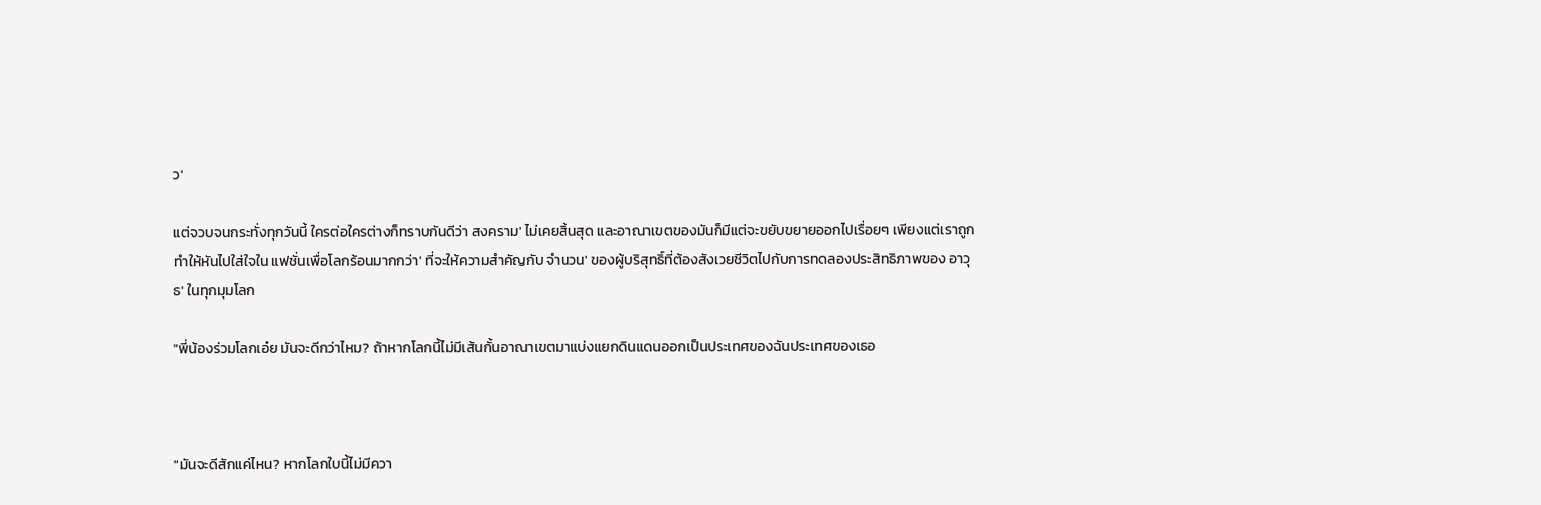ว'

แต่จวบจนกระทั่งทุกวันนี้ ใครต่อใครต่างก็ทราบกันดีว่า สงคราม' ไม่เคยสิ้นสุด และอาณาเขตของมันก็มีแต่จะขยับขยายออกไปเรื่อยๆ เพียงแต่เราถูกทำให้หันไปใส่ใจใน แฟชั่นเพื่อโลกร้อนมากกว่า' ที่จะให้ความสำคัญกับ จำนวน' ของผู้บริสุทธิ์ที่ต้องสังเวยชีวิตไปกับการทดลองประสิทธิภาพของ อาวุธ' ในทุกมุมโลก

"พี่น้องร่วมโลกเอ๋ย มันจะดีกว่าไหม? ถ้าหากโลกนี้ไม่มีเส้นกั้นอาณาเขตมาแบ่งแยกดินแดนออกเป็นประเทศของฉันประเทศของเธอ



"มันจะดีสักแค่ไหน? หากโลกใบนี้ไม่มีควา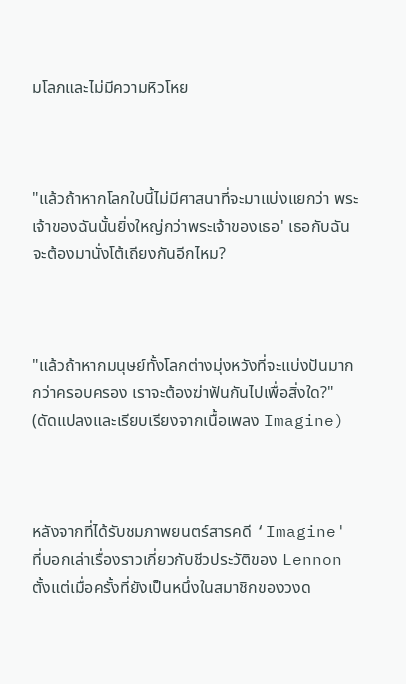มโลภและไม่มีความหิวโหย



"แล้วถ้าหากโลกใบนี้ไม่มีศาสนาที่จะมาแบ่งแยกว่า พระเจ้าของฉันนั้นยิ่งใหญ่กว่าพระเจ้าของเธอ' เธอกับฉันจะต้องมานั่งโต้เถียงกันอีกไหม?



"แล้วถ้าหากมนุษย์ทั้งโลกต่างมุ่งหวังที่จะแบ่งปันมากกว่าครอบครอง เราจะต้องฆ่าฟันกันไปเพื่อสิ่งใด?" (ดัดแปลงและเรียบเรียงจากเนื้อเพลง Imagine)



หลังจากที่ได้รับชมภาพยนตร์สารคดี ‘Imagine' ที่บอกเล่าเรื่องราวเกี่ยวกับชีวประวัติของ Lennon ตั้งแต่เมื่อครั้งที่ยังเป็นหนึ่งในสมาชิกของวงด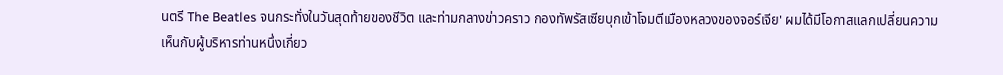นตรี The Beatles จนกระทั่งในวันสุดท้ายของชีวิต และท่ามกลางข่าวคราว กองทัพรัสเซียบุกเข้าโจมตีเมืองหลวงของจอร์เจีย' ผมได้มีโอกาสแลกเปลี่ยนความเห็นกับผู้บริหารท่านหนึ่งเกี่ยว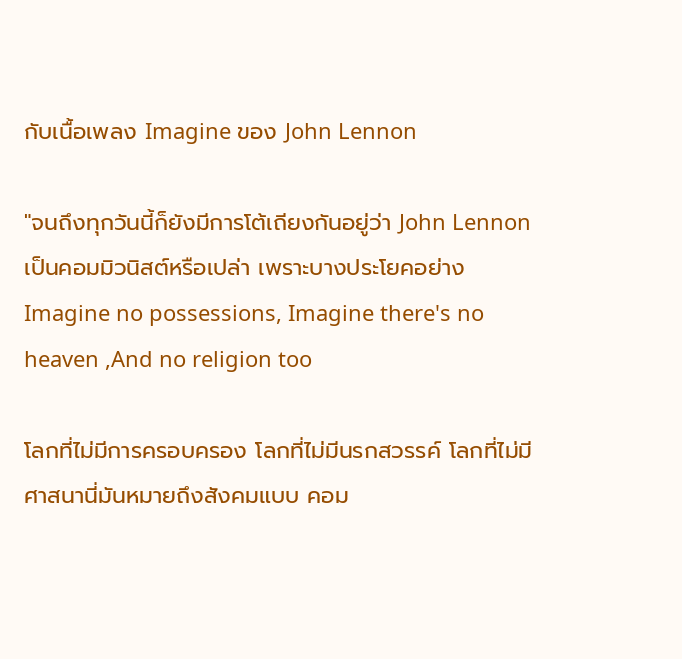กับเนื้อเพลง Imagine ของ John Lennon

"จนถึงทุกวันนี้ก็ยังมีการโต้เถียงกันอยู่ว่า John Lennon เป็นคอมมิวนิสต์หรือเปล่า เพราะบางประโยคอย่าง Imagine no possessions, Imagine there's no heaven ,And no religion too

โลกที่ไม่มีการครอบครอง โลกที่ไม่มีนรกสวรรค์ โลกที่ไม่มีศาสนานี่มันหมายถึงสังคมแบบ คอม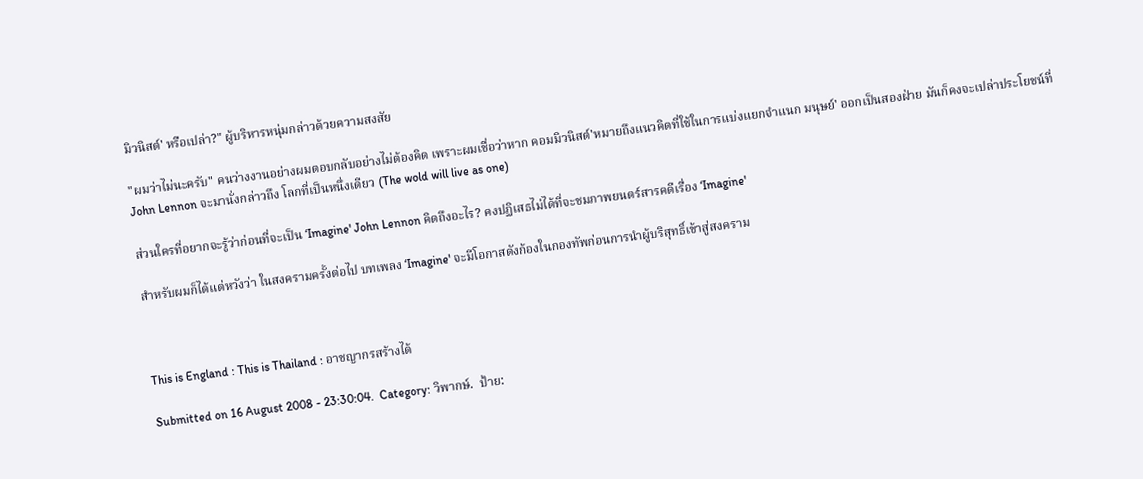มิวนิสต์' หรือเปล่า?" ผู้บริหารหนุ่มกล่าวด้วยความสงสัย

"ผมว่าไม่นะครับ" คนว่างงานอย่างผมตอบกลับอย่างไม่ต้องคิด เพราะผมเชื่อว่าหาก คอมมิวนิสต์'หมายถึงแนวคิดที่ใช้ในการแบ่งแยกจำแนก มนุษย์' ออกเป็นสองฝ่าย มันก็คงจะเปล่าประโยชน์ที่ John Lennon จะมานั่งกล่าวถึง โลกที่เป็นหนึ่งเดียว (The wold will live as one)

ส่วนใครที่อยากจะรู้ว่าก่อนที่จะเป็น ‘Imagine' John Lennon คิดถึงอะไร? คงปฏิเสธไม่ได้ที่จะชมภาพยนตร์สารคดีเรื่อง ‘Imagine'

สำหรับผมก็ได้แต่หวังว่า ในสงครามครั้งต่อไป บทเพลง ‘Imagine' จะมีโอกาสดังก้องในกองทัพก่อนการนำผู้บริสุทธิ์เข้าสู่สงคราม



This is England : This is Thailand : อาชญากรสร้างได้

Submitted on 16 August 2008 - 23:30:04.  Category: วิพากษ์.  ป้าย: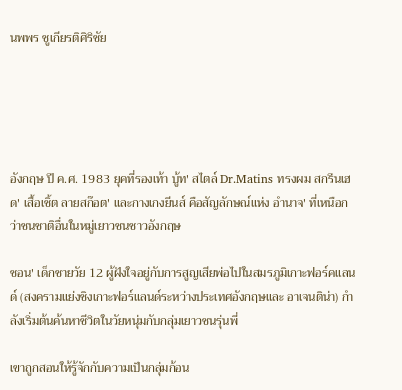นพพร ชูเกียรติศิริชัย





อังกฤษ ปี ค.ศ. 1983 ยุคที่รองเท้า บู้ท' สไตล์ Dr.Matins ทรงผม สกรีนเฮด' เสื้อเชิ้ต ลายสก๊อต' และกางเกงยีนส์ คือสัญลักษณ์แห่ง อำนาจ' ที่เหนือกว่าชนชาติอื่นในหมู่เยาวชนชาวอังกฤษ

ชอน' เด็กชายวัย 12 ผู้ฝังใจอยู่กับการสูญเสียพ่อไปในสมรภูมิเกาะฟอร์คแลนด์ (สงครามแย่งชิงเกาะฟอร์แลนด์ระหว่างประเทศอังกฤษและ อาเจนติน่า) กำลังเริ่มต้นค้นหาชีวิตในวัยหนุ่มกับกลุ่มเยาวชนรุ่นพี่

เขาถูกสอนให้รู้จักกับความเป็นกลุ่มก้อน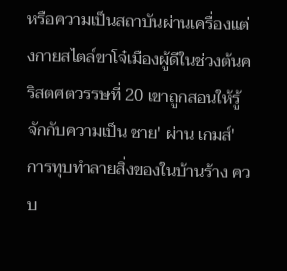หรือความเป็นสถาบันผ่านเครื่องแต่งกายสไตล์ขาโจ๋เมืองผู้ดีในช่วงต้นคริสตศตวรรษที่ 20 เขาถูกสอนให้รู้จักกับความเป็น ชาย' ผ่าน เกมส์' การทุบทำลายสิ่งของในบ้านร้าง ควบ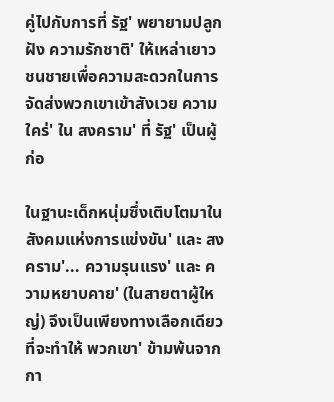คู่ไปกับการที่ รัฐ' พยายามปลูกฝัง ความรักชาติ' ให้เหล่าเยาวชนชายเพื่อความสะดวกในการจัดส่งพวกเขาเข้าสังเวย ความใคร่' ใน สงคราม' ที่ รัฐ' เป็นผู้ก่อ

ในฐานะเด็กหนุ่มซึ่งเติบโตมาในสังคมแห่งการแข่งขัน' และ สงคราม'... ความรุนแรง' และ ความหยาบคาย' (ในสายตาผู้ใหญ่) จึงเป็นเพียงทางเลือกเดียวที่จะทำให้ พวกเขา' ข้ามพ้นจากกา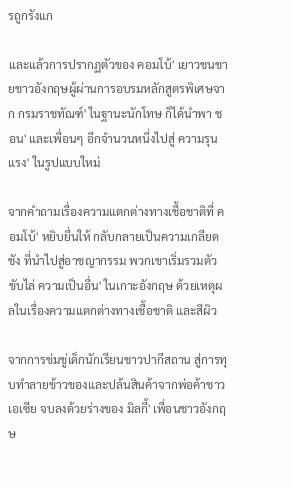รถูกรังแก

และแล้วการปรากฏตัวของ คอมโบ้' เยาวชนชายชาวอังกฤษผู้ผ่านการอบรมหลักสูตรพิเศษจาก กรมราชทัณฑ์' ในฐานะนักโทษ ก็ได้นำพา ชอน' และเพื่อนๆ อีกจำนวนหนึ่งไปสู่ ความรุนแรง' ในรูปแบบใหม่

จากคำถามเรื่องความแตกต่างทางเชื้อชาติที่ คอมโบ้' หยิบยื่นให้ กลับกลายเป็นความเกลียดชัง ที่นำไปสู่อาชญากรรม พวกเขาเริ่มรวมตัวขับไล่ ความเป็นอื่น' ในเกาะอังกฤษ ด้วยเหตุผลในเรื่องความแตกต่างทางเชื้อชาติ และสีผิว

จากการข่มขู่เด็กนักเรียนชาวปากีสถาน สู่การทุบทำลายข้าวของและปล้นสินค้าจากพ่อค้าชาวเอเซีย จบลงด้วยร่างของ มิลกี้' เพื่อนชาวอังกฤษ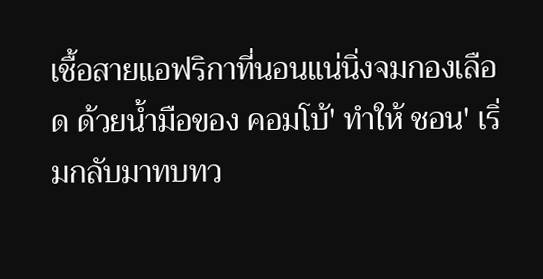เชื้อสายแอฟริกาที่นอนแน่นิ่งจมกองเลือด ด้วยน้ำมือของ คอมโบ้' ทำให้ ชอน' เริ่มกลับมาทบทว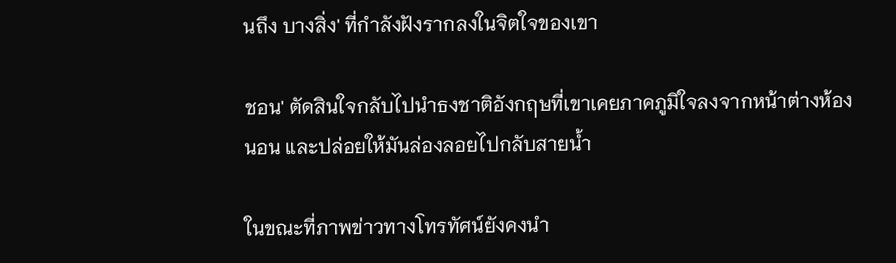นถึง บางสิ่ง' ที่กำลังฝังรากลงในจิตใจของเขา

ชอน' ตัดสินใจกลับไปนำธงชาติอังกฤษที่เขาเคยภาคภูมิใจลงจากหน้าต่างห้องนอน และปล่อยให้มันล่องลอยไปกลับสายน้ำ

ในขณะที่ภาพข่าวทางโทรทัศน์ยังคงนำ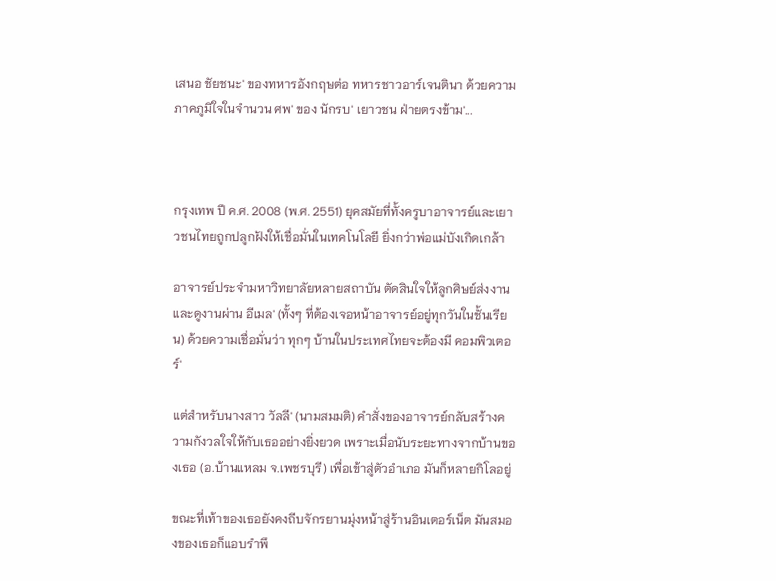เสนอ ชัยชนะ' ของทหารอังกฤษต่อ ทหารชาวอาร์เจนตินา ด้วยความภาคภูมิใจในจำนวน ศพ' ของ นักรบ' เยาวชน ฝ่ายตรงข้าม'...



กรุงเทพ ปี ค.ศ. 2008 (พ.ศ. 2551) ยุคสมัยที่ทั้งครูบาอาจารย์และเยาวชนไทยถูกปลูกฝังให้เชื่อมั่นในเทคโนโลยี ยิ่งกว่าพ่อแม่บังเกิดเกล้า

อาจารย์ประจำมหาวิทยาลัยหลายสถาบัน ตัดสินใจให้ลูกศิษย์ส่งงาน และดูงานผ่าน อีเมล' (ทั้งๆ ที่ต้องเจอหน้าอาจารย์อยู่ทุกวันในชั้นเรียน) ด้วยความเชื่อมั่นว่า ทุกๆ บ้านในประเทศไทยจะต้องมี คอมพิวเตอร์'

แต่สำหรับนางสาว วัลลี' (นามสมมติ) คำสั่งของอาจารย์กลับสร้างความกังวลใจให้กับเธออย่างยิ่งยวด เพราะเมื่อนับระยะทางจากบ้านของเธอ (อ.บ้านแหลม จ.เพชรบุรี) เพื่อเข้าสู่ตัวอำเภอ มันก็หลายกิโลอยู่

ขณะที่เท้าของเธอยังคงถีบจักรยานมุ่งหน้าสู่ร้านอินเตอร์เน็ต มันสมองของเธอก็แอบรำพึ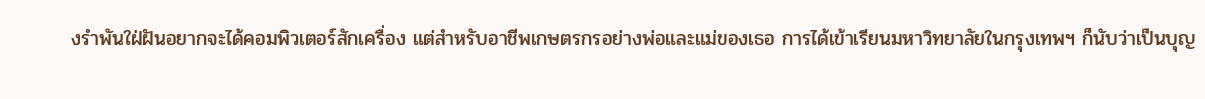งรำพันใฝ่ฝันอยากจะได้คอมพิวเตอร์สักเครื่อง แต่สำหรับอาชีพเกษตรกรอย่างพ่อและแม่ของเธอ การได้เข้าเรียนมหาวิทยาลัยในกรุงเทพฯ ก็นับว่าเป็นบุญ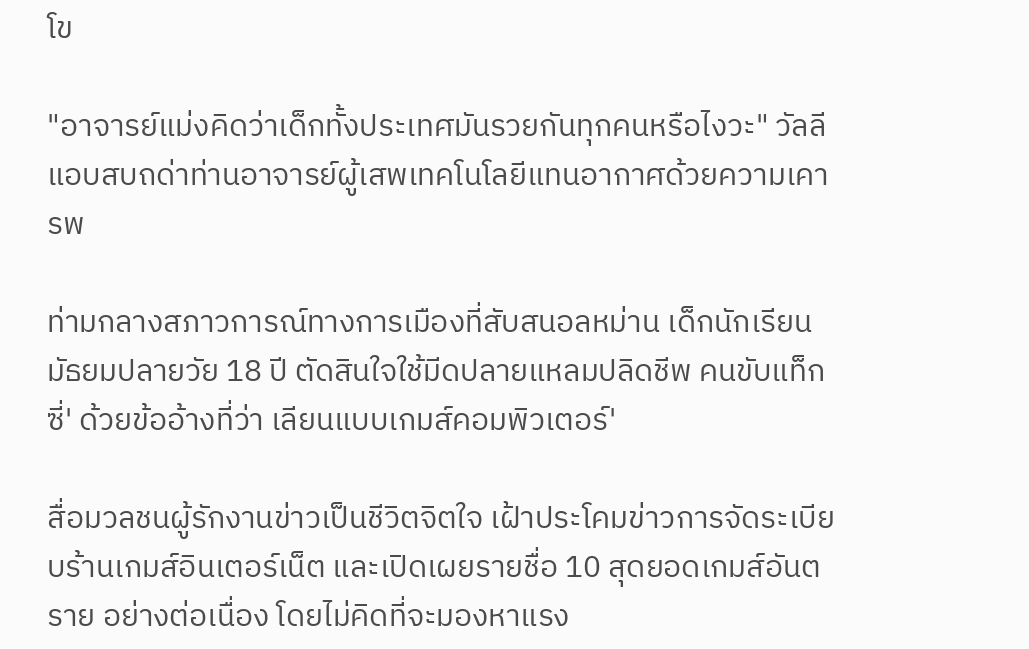โข

"อาจารย์แม่งคิดว่าเด็กทั้งประเทศมันรวยกันทุกคนหรือไงวะ" วัลลีแอบสบถด่าท่านอาจารย์ผู้เสพเทคโนโลยีแทนอากาศด้วยความเคารพ

ท่ามกลางสภาวการณ์ทางการเมืองที่สับสนอลหม่าน เด็กนักเรียนมัธยมปลายวัย 18 ปี ตัดสินใจใช้มีดปลายแหลมปลิดชีพ คนขับแท็กซี่' ด้วยข้ออ้างที่ว่า เลียนแบบเกมส์คอมพิวเตอร์'

สื่อมวลชนผู้รักงานข่าวเป็นชีวิตจิตใจ เฝ้าประโคมข่าวการจัดระเบียบร้านเกมส์อินเตอร์เน็ต และเปิดเผยรายชื่อ 10 สุดยอดเกมส์อันตราย อย่างต่อเนื่อง โดยไม่คิดที่จะมองหาแรง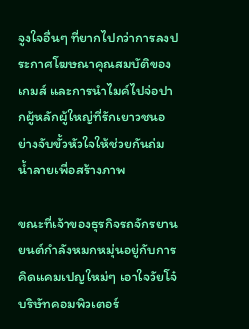จูงใจอื่นๆ ที่ยากไปกว่าการลงประกาศโฆษณาคุณสมบัติของเกมส์ และการนำไมค์ไปจ่อปากผู้หลักผู้ใหญ่ที่รักเยาวชนอย่างจับขั้วหัวใจให้ช่วยกันถ่มน้ำลายเพื่อสร้างภาพ

ขณะที่เจ้าของธุรกิจรถจักรยานยนต์กำลังหมกหมุ่นอยู่กับการคิดแคมเปญใหม่ๆ เอาใจวัยโจ๋ บริษัทคอมพิวเตอร์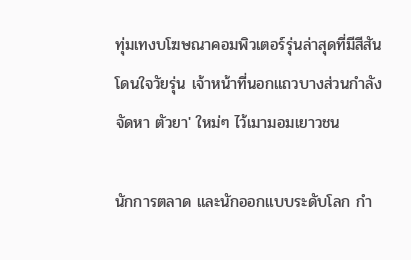ทุ่มเทงบโฆษณาคอมพิวเตอร์รุ่นล่าสุดที่มีสีสันโดนใจวัยรุ่น เจ้าหน้าที่นอกแถวบางส่วนกำลังจัดหา ตัวยา' ใหม่ๆ ไว้เมามอมเยาวชน

นักการตลาด และนักออกแบบระดับโลก กำ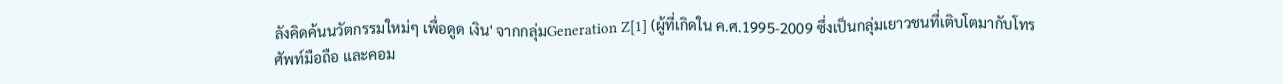ลังคิดค้นนวัตกรรมใหม่ๆ เพื่อดูด เงิน' จากกลุ่มGeneration Z[1] (ผู้ที่เกิดใน ค.ศ.1995-2009 ซึ่งเป็นกลุ่มเยาวชนที่เติบโตมากับโทรศัพท์มือถือ และคอม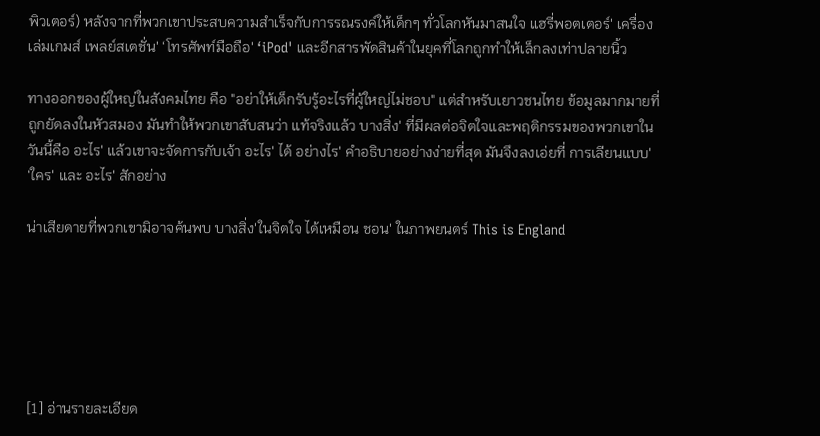พิวเตอร์) หลังจากที่พวกเขาประสบความสำเร็จกับการรณรงค์ให้เด็กๆ ทั่วโลกหันมาสนใจ แฮรี่พอตเตอร์' เครื่องเล่มเกมส์ เพลย์สเตชั่น' ‘โทรศัพท์มือถือ' ‘iPod' และอีกสารพัดสินค้าในยุคที่โลกถูกทำให้เล็กลงเท่าปลายนิ้ว

ทางออกของผู้ใหญ่ในสังคมไทย คือ "อย่าให้เด็กรับรู้อะไรที่ผู้ใหญ่ไม่ชอบ" แต่สำหรับเยาวชนไทย ข้อมูลมากมายที่ถูกยัดลงในหัวสมอง มันทำให้พวกเขาสับสนว่า แท้จริงแล้ว บางสิ่ง' ที่มีผลต่อจิตใจและพฤติกรรมของพวกเขาในวันนี้คือ อะไร' แล้วเขาจะจัดการกับเจ้า อะไร' ได้ อย่างไร' คำอธิบายอย่างง่ายที่สุด มันจึงลงเอ่ยที่ การเลียนแบบ' ‘ใคร' และ อะไร' สักอย่าง

น่าเสียดายที่พวกเขามิอาจค้นพบ บางสิ่ง'ในจิตใจ ได้เหมือน ชอน' ในภาพยนตร์ This is England






[1] อ่านรายละเอียด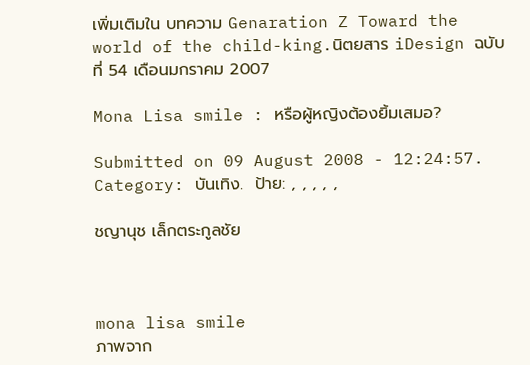เพิ่มเติมใน บทความ Genaration Z Toward the world of the child-king.นิตยสาร iDesign ฉบับที่ 54 เดือนมกราคม 2007

Mona Lisa smile : หรือผู้หญิงต้องยิ้มเสมอ?

Submitted on 09 August 2008 - 12:24:57.  Category: บันเทิง.  ป้าย: , , , , ,

ชญานุช เล็กตระกูลชัย



mona lisa smile
ภาพจาก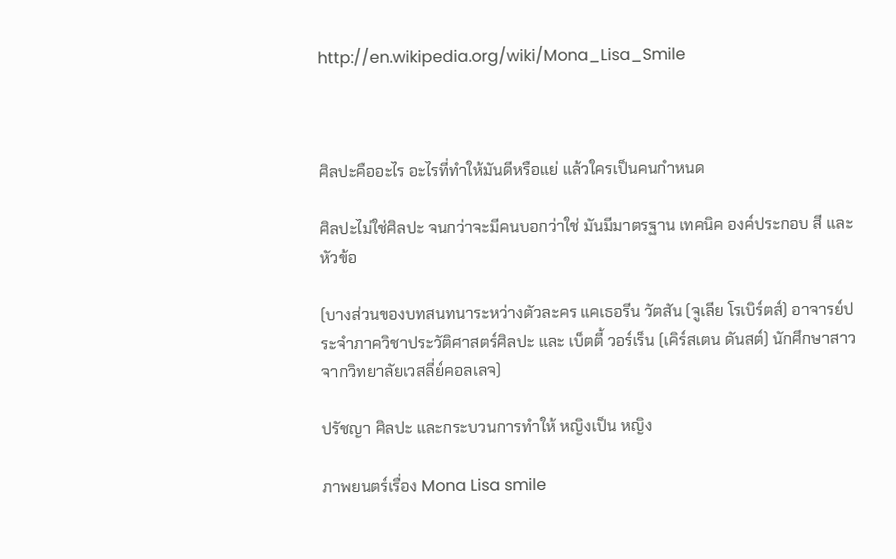http://en.wikipedia.org/wiki/Mona_Lisa_Smile



ศิลปะคืออะไร อะไรที่ทำให้มันดีหรือแย่ แล้วใครเป็นคนกำหนด

ศิลปะไม่ใช่ศิลปะ จนกว่าจะมีคนบอกว่าใช่ มันมีมาตรฐาน เทคนิค องค์ประกอบ สี และหัวข้อ

(บางส่วนของบทสนทนาระหว่างตัวละคร แคเธอรีน วัตสัน (จูเลีย โรเบิร์ตส์) อาจารย์ประจำภาควิชาประวัติศาสตร์ศิลปะ และ เบ็ตตี้ วอร์เร็น (เคิร์สเตน ดันสต์) นักศึกษาสาวจากวิทยาลัยเวสลี่ย์คอลเลจ)

ปรัชญา ศิลปะ และกระบวนการทำให้ หญิงเป็น หญิง

ภาพยนตร์เรื่อง Mona Lisa smile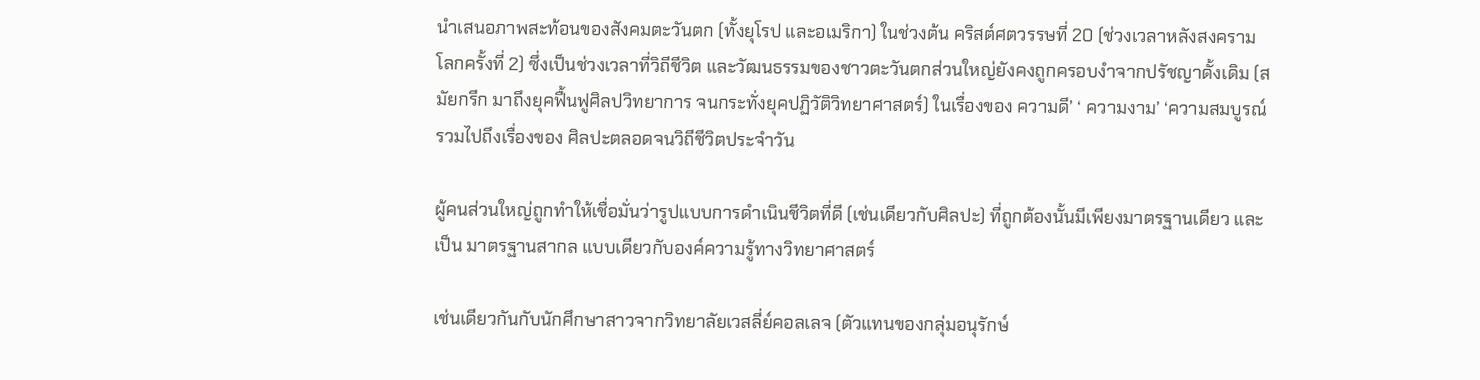นำเสนอภาพสะท้อนของสังคมตะวันตก (ทั้งยุโรป และอเมริกา) ในช่วงต้น คริสต์ศตวรรษที่ 20 (ช่วงเวลาหลังสงครามโลกครั้งที่ 2) ซึ่งเป็นช่วงเวลาที่วิถีชีวิต และวัฒนธรรมของชาวตะวันตกส่วนใหญ่ยังคงถูกครอบงำจากปรัชญาดั้งเดิม (สมัยกรีก มาถึงยุคฟื้นฟูศิลปวิทยาการ จนกระทั่งยุคปฏิวัติวิทยาศาสตร์) ในเรื่องของ ความดี’ ‘ ความงาม’ ‘ความสมบูรณ์รวมไปถึงเรื่องของ ศิลปะตลอดจนวิถีชีวิตประจำวัน

ผู้คนส่วนใหญ่ถูกทำให้เชื่อมั่นว่ารูปแบบการดำเนินชีวิตที่ดี (เช่นเดียวกับศิลปะ) ที่ถูกต้องนั้นมีเพียงมาตรฐานเดียว และเป็น มาตรฐานสากล แบบเดียวกับองค์ความรู้ทางวิทยาศาสตร์

เช่นเดียวกันกับนักศึกษาสาวจากวิทยาลัยเวสลี่ย์คอลเลจ (ตัวแทนของกลุ่มอนุรักษ์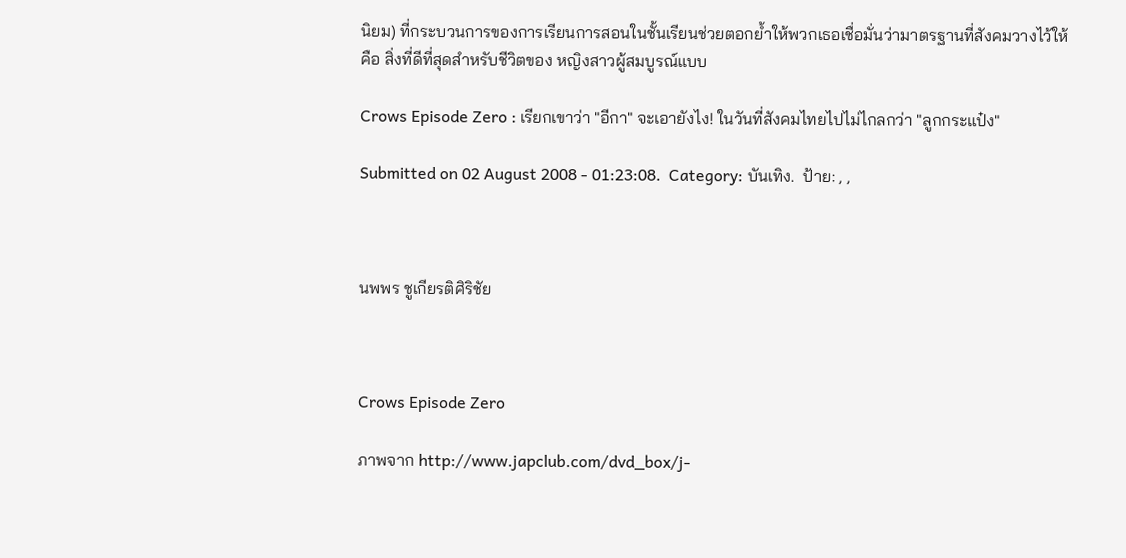นิยม) ที่กระบวนการของการเรียนการสอนในชั้นเรียนช่วยตอกย้ำให้พวกเธอเชื่อมั่นว่ามาตรฐานที่สังคมวางไว้ให้ คือ สิ่งที่ดีที่สุดสำหรับชีวิตของ หญิงสาวผู้สมบูรณ์แบบ

Crows Episode Zero : เรียกเขาว่า "อีกา" จะเอายังไง! ในวันที่สังคมไทยไปไม่ไกลกว่า "ลูกกระแป๋ง"

Submitted on 02 August 2008 - 01:23:08.  Category: บันเทิง.  ป้าย: , ,



นพพร ชูเกียรติศิริชัย



Crows Episode Zero

ภาพจาก http://www.japclub.com/dvd_box/j-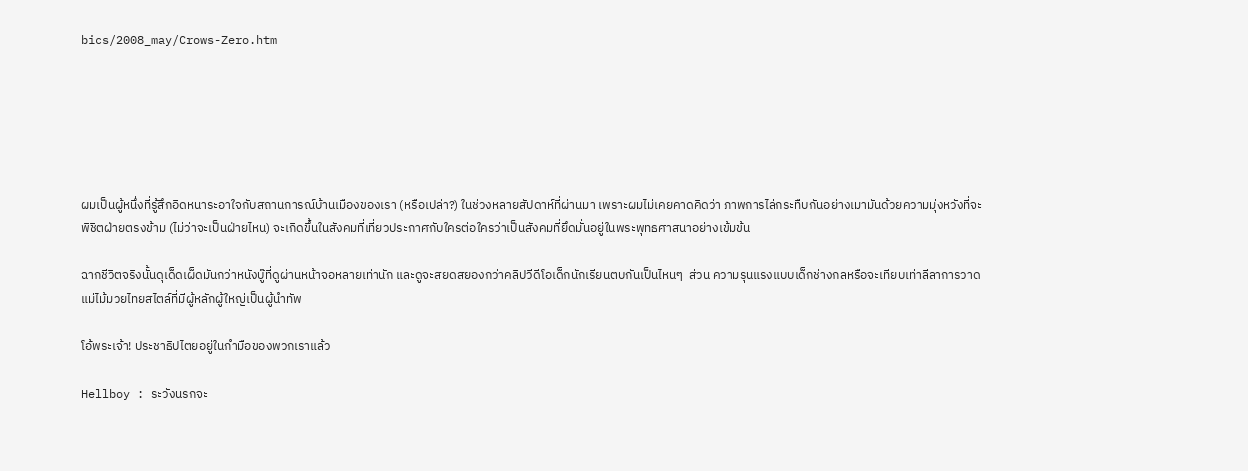bics/2008_may/Crows-Zero.htm






ผมเป็นผู้หนึ่งที่รู้สึกอิดหนาระอาใจกับสถานการณ์บ้านเมืองของเรา (หรือเปล่า?) ในช่วงหลายสัปดาห์ที่ผ่านมา เพราะผมไม่เคยคาดคิดว่า ภาพการไล่กระทืบกันอย่างเมามันด้วยความมุ่งหวังที่จะพิชิตฝ่ายตรงข้าม (ไม่ว่าจะเป็นฝ่ายไหน) จะเกิดขึ้นในสังคมที่เที่ยวประกาศกับใครต่อใครว่าเป็นสังคมที่ยึดมั่นอยู่ในพระพุทธศาสนาอย่างเข้มข้น

ฉากชีวิตจริงนั้นดุเด็ดเผ็ดมันกว่าหนังบู๊ที่ดูผ่านหน้าจอหลายเท่านัก และดูจะสยดสยองกว่าคลิปวีดีโอเด็กนักเรียนตบกันเป็นไหนๆ  ส่วน ความรุนแรงแบบเด็กช่างกลหรือจะเทียบเท่าลีลาการวาดแม่ไม้มวยไทยสไตล์ที่มีผู้หลักผู้ใหญ่เป็นผู้นำทัพ

โอ้พระเจ้า! ประชาธิปไตยอยู่ในกำมือของพวกเราแล้ว

Hellboy : ระวังนรกจะ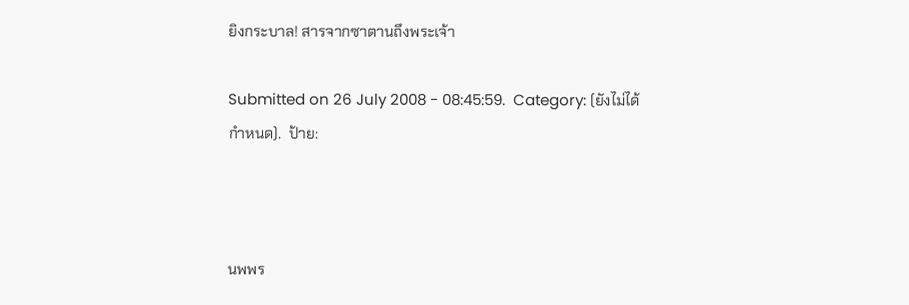ยิงกระบาล! สารจากซาตานถึงพระเจ้า

Submitted on 26 July 2008 - 08:45:59.  Category: (ยังไม่ได้กำหนด).  ป้าย:



นพพร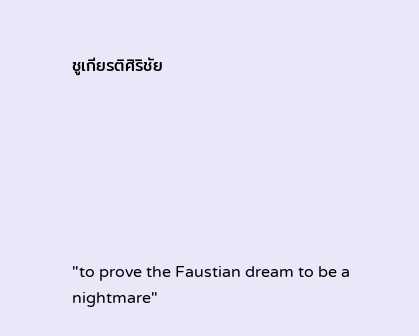ชูเกียรติศิริชัย







"to prove the Faustian dream to be a nightmare"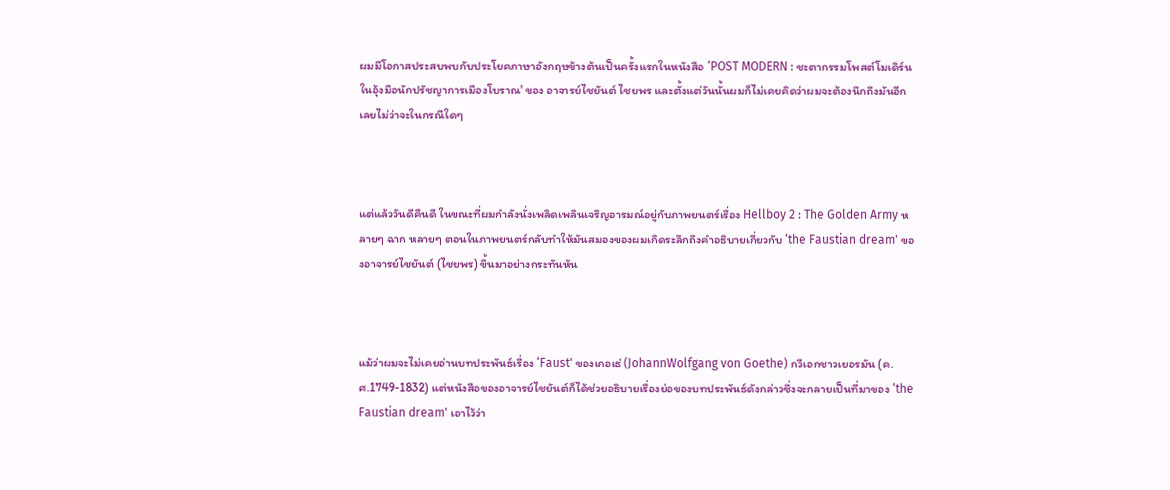ผมมีโอกาสประสบพบกับประโยคภาษาอังกฤษข้างต้นเป็นครั้งแรกในหนังสือ ‘POST MODERN : ชะตากรรมโพสต์โมเดิร์นในอุ้งมือนักปรัชญาการเมืองโบราณ' ของ อาจารย์ไชยันต์ ไชยพร และตั้งแต่วันนั้นผมก็ไม่เคยคิดว่าผมจะต้องนึกถึงมันอีกเลยไม่ว่าจะในกรณีใดๆ



แต่แล้ววันดีคืนดี ในขณะที่ผมกำลังนั่งเพลิดเพลินเจริญอารมณ์อยู่กับภาพยนตร์เรื่อง Hellboy 2 : The Golden Army หลายๆ ฉาก หลายๆ ตอนในภาพยนตร์กลับทำให้มันสมองของผมเกิดระลึกถึงคำอธิบายเกี่ยวกับ ‘the Faustian dream' ของอาจารย์ไชยันต์ (ไชยพร) ขึ้นมาอย่างกระทันหัน



แม้ว่าผมจะไม่เคยอ่านบทประพันธ์เรื่อง ‘Faust' ของเกอเธ่ (JohannWolfgang von Goethe) กวีเอกชาวเยอรมัน (ค.ศ.1749-1832) แต่หนังสือของอาจารย์ไชยันต์ก็ได้ช่วยอธิบายเรื่องย่อของบทประพันธ์ดังกล่าวซึ่งจะกลายเป็นที่มาของ ‘the Faustian dream' เอาไว้ว่า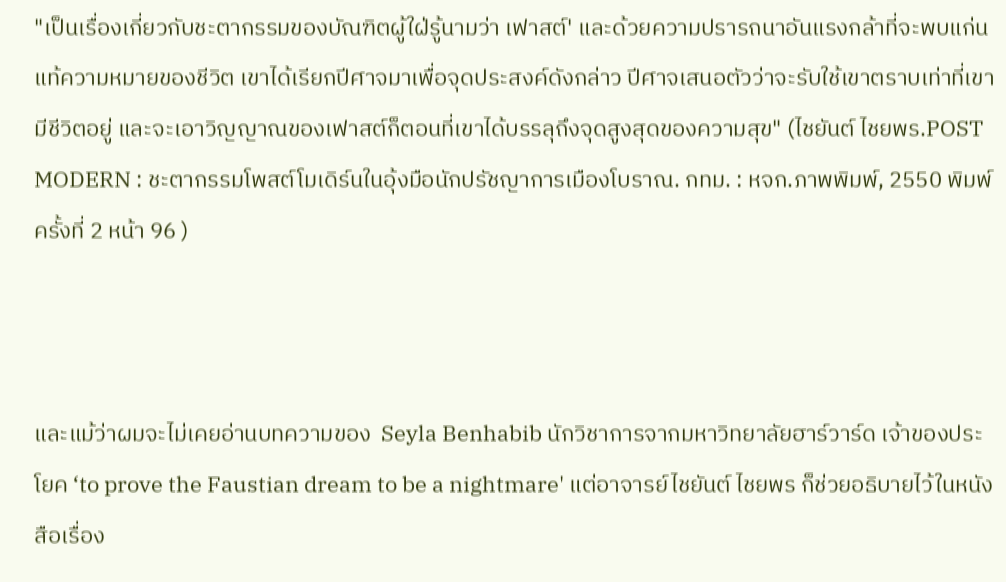"เป็นเรื่องเกี่ยวกับชะตากรรมของบัณฑิตผู้ใฝ่รู้นามว่า เฟาสต์' และด้วยความปรารถนาอันแรงกล้าที่จะพบแก่นแท้ความหมายของชีวิต เขาได้เรียกปีศาจมาเพื่อจุดประสงค์ดังกล่าว ปีศาจเสนอตัวว่าจะรับใช้เขาตราบเท่าที่เขามีชีวิตอยู่ และจะเอาวิญญาณของเฟาสต์ก็ตอนที่เขาได้บรรลุถึงจุดสูงสุดของความสุข" (ไชยันต์ ไชยพร.POST MODERN : ชะตากรรมโพสต์โมเดิร์นในอุ้งมือนักปรัชญาการเมืองโบราณ. กทม. : หจก.ภาพพิมพ์, 2550 พิมพ์ครั้งที่ 2 หน้า 96 )



และแม้ว่าผมจะไม่เคยอ่านบทความของ  Seyla Benhabib นักวิชาการจากมหาวิทยาลัยฮาร์วาร์ด เจ้าของประโยค ‘to prove the Faustian dream to be a nightmare' แต่อาจารย์ไชยันต์ ไชยพร ก็ช่วยอธิบายไว้ในหนังสือเรื่อง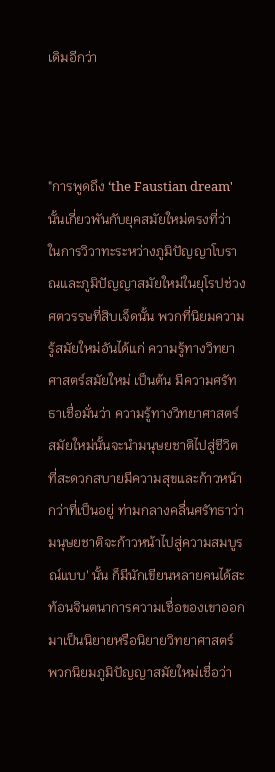เดิมอีกว่า



"การพูดถึง ‘the Faustian dream' นั้นเกี่ยวพันกับยุคสมัยใหม่ตรงที่ว่า ในการวิวาทะระหว่างภูมิปัญญาโบราณและภูมิปัญญาสมัยใหม่ในยุโรปช่วงศตวรรษที่สิบเจ็ดนั้น พวกที่นิยมความรู้สมัยใหม่อันได้แก่ ความรู้ทางวิทยาศาสตร์สมัยใหม่ เป็นต้น มีความศรัทธาเชื่อมั่นว่า ความรู้ทางวิทยาศาสตร์สมัยใหม่นั้นจะนำมนุษยชาติไปสู่ชีวิตที่สะดวกสบายมีความสุขและก้าวหน้ากว่าที่เป็นอยู่ ท่ามกลางคลื่นศรัทธาว่า มนุษยชาติจะก้าวหน้าไปสู่ความสมบูรณ์แบบ' นั้น ก็มีนักเขียนหลายคนได้สะท้อนจินตนาการความเชื่อของเขาออกมาเป็นนิยายหรือนิยายวิทยาศาสตร์ พวกนิยมภูมิปัญญาสมัยใหม่เชื่อว่า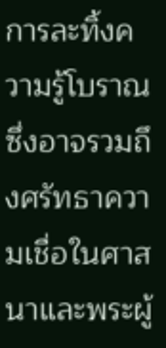การละทิ้งความรู้โบราณ ซึ่งอาจรวมถึงศรัทธาความเชื่อในศาสนาและพระผู้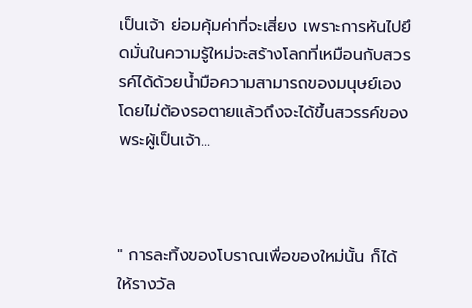เป็นเจ้า ย่อมคุ้มค่าที่จะเสี่ยง เพราะการหันไปยึดมั่นในความรู้ใหม่จะสร้างโลกที่เหมือนกับสวรรค์ได้ด้วยน้ำมือความสามารถของมนุษย์เอง โดยไม่ต้องรอตายแล้วถึงจะได้ขึ้นสวรรค์ของพระผู้เป็นเจ้า...



" การละทิ้งของโบราณเพื่อของใหม่นั้น ก็ได้ให้รางวัล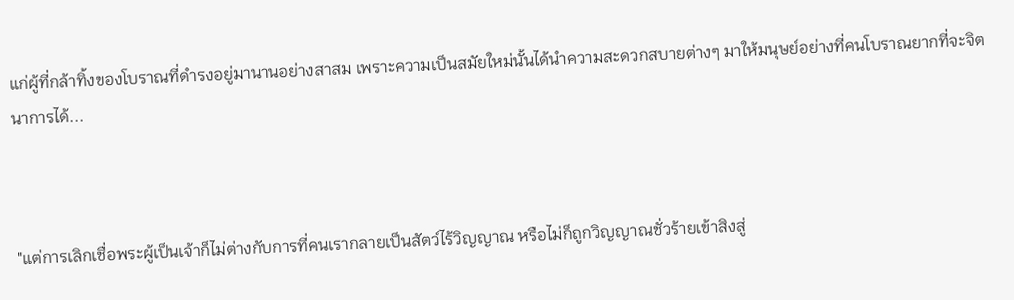แก่ผู้ที่กล้าทิ้งของโบราณที่ดำรงอยู่มานานอย่างสาสม เพราะความเป็นสมัยใหม่นั้นได้นำความสะดวกสบายต่างๆ มาให้มนุษย์อย่างที่คนโบราณยากที่จะจิตนาการได้...



"แต่การเลิกเชื่อพระผู้เป็นเจ้าก็ไม่ต่างกับการที่คนเรากลายเป็นสัตว์ไร้วิญญาณ หรือไม่ก็ถูกวิญญาณชั่วร้ายเข้าสิงสู่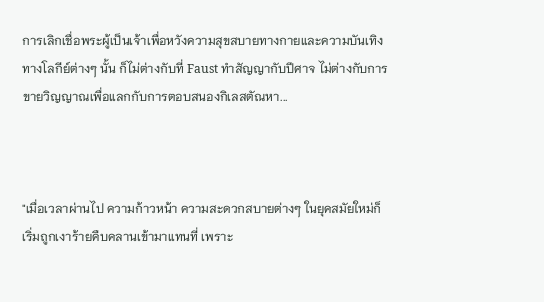การเลิกเชื่อพระผู้เป็นเจ้าเพื่อหวังความสุขสบายทางกายและความบันเทิงทางโลกีย์ต่างๆ นั้น ก็ไม่ต่างกับที่ Faust ทำสัญญากับปีศาจ ไม่ต่างกับการขายวิญญาณเพื่อแลกกับการตอบสนองกิเลสตัณหา...



"เมื่อเวลาผ่านไป ความก้าวหน้า ความสะดวกสบายต่างๆ ในยุคสมัยใหม่ก็เริ่มถูกเงาร้ายคืบคลานเข้ามาแทนที่ เพราะ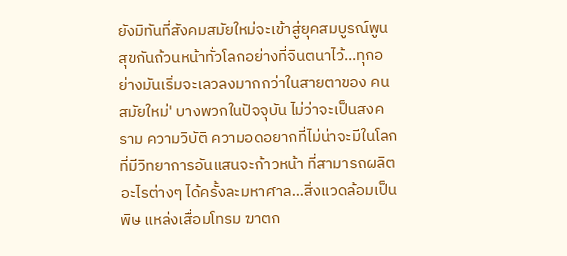ยังมิทันที่สังคมสมัยใหม่จะเข้าสู่ยุคสมบูรณ์พูนสุขกันถ้วนหน้าทั่วโลกอย่างที่จินตนาไว้...ทุกอย่างมันเริ่มจะเลวลงมากกว่าในสายตาของ คนสมัยใหม่' บางพวกในปัจจุบัน ไม่ว่าจะเป็นสงคราม ความวิบัติ ความอดอยากที่ไม่น่าจะมีในโลกที่มีวิทยาการอันแสนจะก้าวหน้า ที่สามารถผลิตอะไรต่างๆ ได้ครั้งละมหาศาล...สิ่งแวดล้อมเป็นพิษ แหล่งเสื่อมโทรม ฆาตก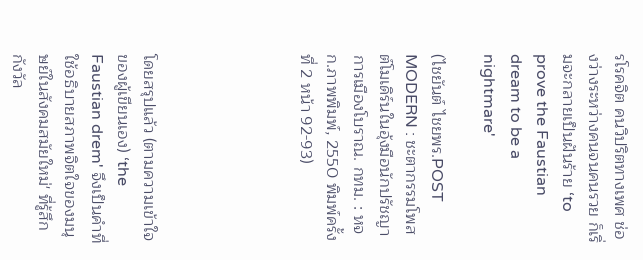รโรคจิต คนวิปริตทางเพศ ช่องว่างระหว่างคนจนคนรวย ก็เริ่มจะกลายเป็นฝันร้าย ‘to prove the Faustian dream to be a nightmare'

(ไชยันต์ ไชยพร.POST MODERN : ชะตากรรมโพสต์โมเดิร์นในอุ้งมือนักปรัชญาการเมืองโบราณ. กทม. : หจก.ภาพพิมพ์, 2550 พิมพ์ครั้งที่ 2 หน้า 92-93)





โดยสรุปแล้ว (ตามความเข้าใจของผู้เขียนเอง) ‘the Faustian drem' จึงเป็นคำที่ใช้อธิบายสภาพจิตใจของมนุษย์ในสังคมสมัยใหม่' ที่รู้สึกกังวัล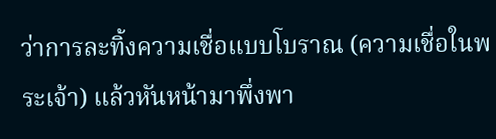ว่าการละทิ้งความเชื่อแบบโบราณ (ความเชื่อในพระเจ้า) แล้วหันหน้ามาพึ่งพา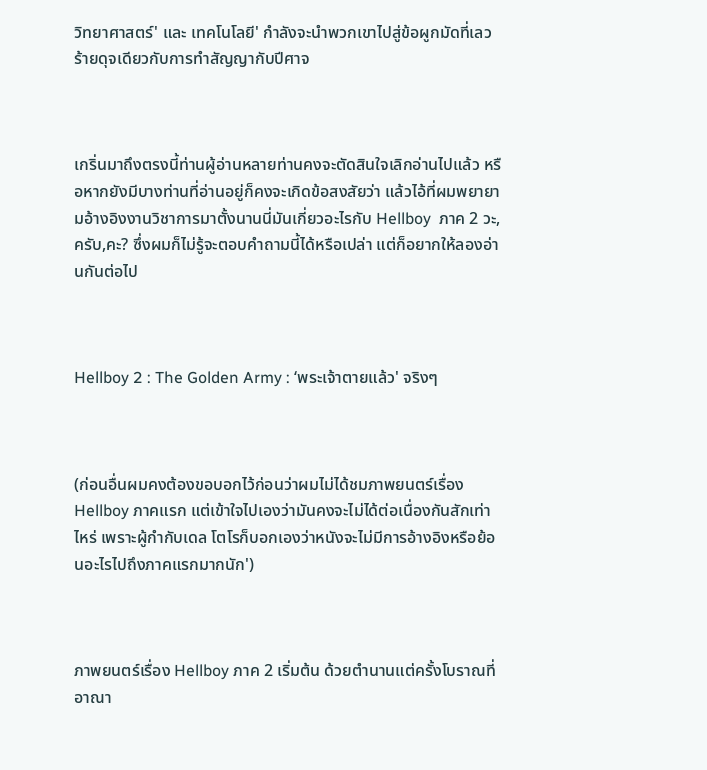วิทยาศาสตร์' และ เทคโนโลยี' กำลังจะนำพวกเขาไปสู่ข้อผูกมัดที่เลวร้ายดุจเดียวกับการทำสัญญากับปีศาจ



เกริ่นมาถึงตรงนี้ท่านผู้อ่านหลายท่านคงจะตัดสินใจเลิกอ่านไปแล้ว หรือหากยังมีบางท่านที่อ่านอยู่ก็คงจะเกิดข้อสงสัยว่า แล้วไอ้ที่ผมพยายามอ้างอิงงานวิชาการมาตั้งนานนี่มันเกี่ยวอะไรกับ Hellboy  ภาค 2 วะ,ครับ,คะ? ซึ่งผมก็ไม่รู้จะตอบคำถามนี้ได้หรือเปล่า แต่ก็อยากให้ลองอ่านกันต่อไป



Hellboy 2 : The Golden Army : ‘พระเจ้าตายแล้ว' จริงๆ



(ก่อนอื่นผมคงต้องขอบอกไว้ก่อนว่าผมไม่ได้ชมภาพยนตร์เรื่อง Hellboy ภาคแรก แต่เข้าใจไปเองว่ามันคงจะไม่ได้ต่อเนื่องกันสักเท่าไหร่ เพราะผู้กำกับเดล โตโรก็บอกเองว่าหนังจะไม่มีการอ้างอิงหรือย้อนอะไรไปถึงภาคแรกมากนัก')



ภาพยนตร์เรื่อง Hellboy ภาค 2 เริ่มต้น ด้วยตำนานแต่ครั้งโบราณที่อาณา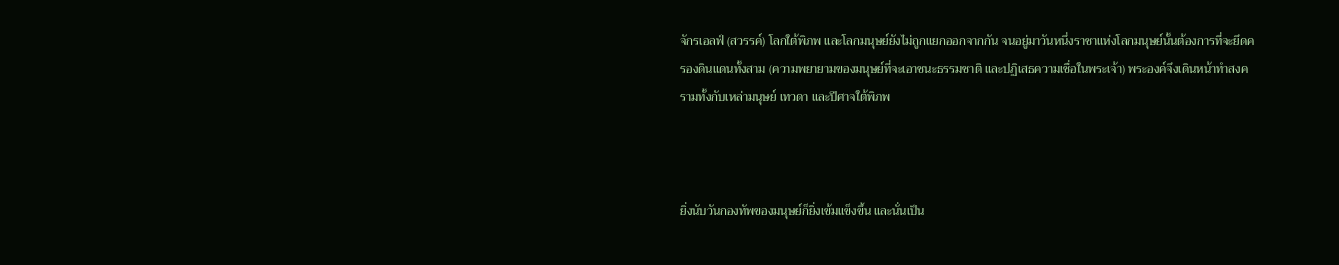จักรเอลฟ์ (สวรรค์) โลกใต้พิภพ และโลกมนุษย์ยังไม่ถูกแยกออกจากกัน จนอยู่มาวันหนึ่งราชาแห่งโลกมนุษย์นั้นต้องการที่จะยึดครองดินแดนทั้งสาม (ความพยายามของมนุษย์ที่จะเอาชนะธรรมชาติ และปฏิเสธความเชื่อในพระเจ้า) พระองค์จึงเดินหน้าทำสงครามทั้งกับเหล่ามนุษย์ เทวดา และปีศาจใต้พิภพ



ยิ่งนับวันกองทัพของมนุษย์ก็ยิ่งเข้มแข็งขึ้น และนั่นเป็น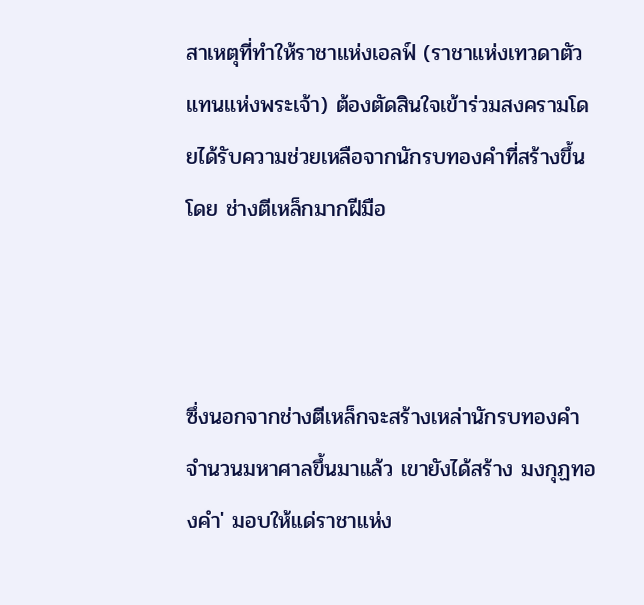สาเหตุที่ทำให้ราชาแห่งเอลฟ์ (ราชาแห่งเทวดาตัวแทนแห่งพระเจ้า) ต้องตัดสินใจเข้าร่วมสงครามโดยได้รับความช่วยเหลือจากนักรบทองคำที่สร้างขึ้นโดย ช่างตีเหล็กมากฝีมือ



ซึ่งนอกจากช่างตีเหล็กจะสร้างเหล่านักรบทองคำจำนวนมหาศาลขึ้นมาแล้ว เขายังได้สร้าง มงกุฏทองคำ' มอบให้แด่ราชาแห่ง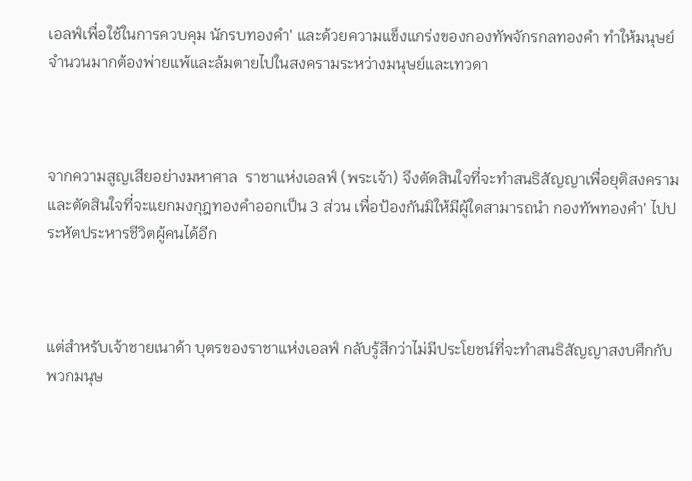เอลฟ์เพื่อใช้ในการควบคุม นักรบทองคำ' และด้วยความแข็งแกร่งของกองทัพจักรกลทองคำ ทำให้มนุษย์จำนวนมากต้องพ่ายแพ้และล้มตายไปในสงครามระหว่างมนุษย์และเทวดา



จากความสูญเสียอย่างมหาศาล  ราชาแห่งเอลฟ์ (พระเจ้า) จึงตัดสินใจที่จะทำสนธิสัญญาเพื่อยุติสงคราม และตัดสินใจที่จะแยกมงกุฎทองคำออกเป็น 3 ส่วน เพื่อป้องกันมิให้มีผู้ใดสามารถนำ กองทัพทองคำ' ไปประหัตประหารชีวิตผู้คนได้อีก



แต่สำหรับเจ้าชายเนาด้า บุตรของราชาแห่งเอลฟ์ กลับรู้สึกว่าไม่มีประโยชน์ที่จะทำสนธิสัญญาสงบศึกกับพวกมนุษ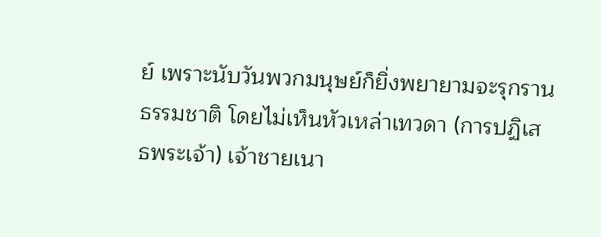ย์ เพราะนับวันพวกมนุษย์ก็ยิ่งพยายามจะรุกรานธรรมชาติ โดยไม่เห็นหัวเหล่าเทวดา (การปฏิเสธพระเจ้า) เจ้าชายเนา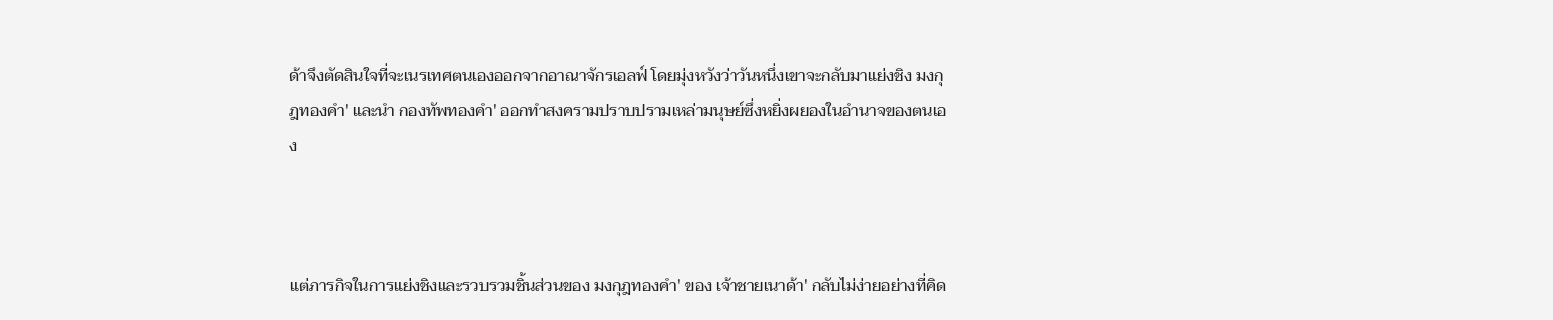ด้าจึงตัดสินใจที่จะเนรเทศตนเองออกจากอาณาจักรเอลฟ์ โดยมุ่งหวังว่าวันหนึ่งเขาจะกลับมาแย่งชิง มงกุฎทองคำ' และนำ กองทัพทองคำ' ออกทำสงครามปราบปรามเหล่ามนุษย์ซึ่งหยิ่งผยองในอำนาจของตนเอง



แต่ภารกิจในการแย่งชิงและรวบรวมชิ้นส่วนของ มงกุฎทองคำ' ของ เจ้าชายเนาด้า' กลับไม่ง่ายอย่างที่คิด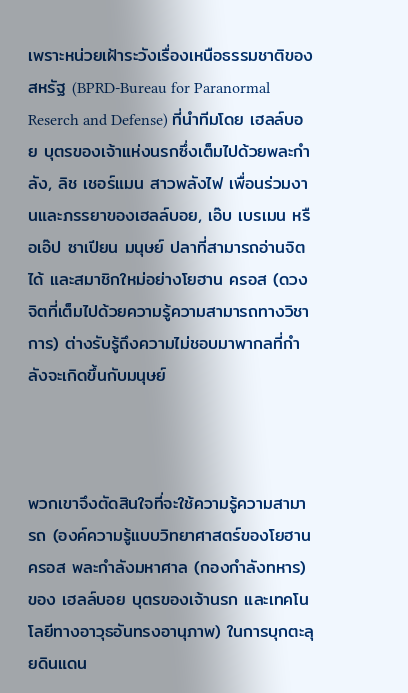เพราะหน่วยเฝ้าระวังเรื่องเหนือธรรมชาติของสหรัฐ (BPRD-Bureau for Paranormal Reserch and Defense) ที่นำทีมโดย เฮลล์บอย บุตรของเจ้าแห่งนรกซึ่งเต็มไปด้วยพละกำลัง, ลิช เชอร์แมน สาวพลังไฟ เพื่อนร่วมงานและภรรยาของเฮลล์บอย, เอ๊บ เบรเมน หรือเอ๊ป ซาเปียน มนุษย์ ปลาที่สามารถอ่านจิตได้ และสมาชิกใหม่อย่างโยฮาน ครอส (ดวงจิตที่เต็มไปด้วยความรู้ความสามารถทางวิชาการ) ต่างรับรู้ถึงความไม่ชอบมาพากลที่กำลังจะเกิดขึ้นกับมนุษย์



พวกเขาจึงตัดสินใจที่จะใช้ความรู้ความสามารถ (องค์ความรู้แบบวิทยาศาสตร์ของโยฮาน ครอส พละกำลังมหาศาล (กองกำลังทหาร)ของ เฮลล์บอย บุตรของเจ้านรก และเทคโนโลยีทางอาวุธอันทรงอานุภาพ) ในการบุกตะลุยดินแดน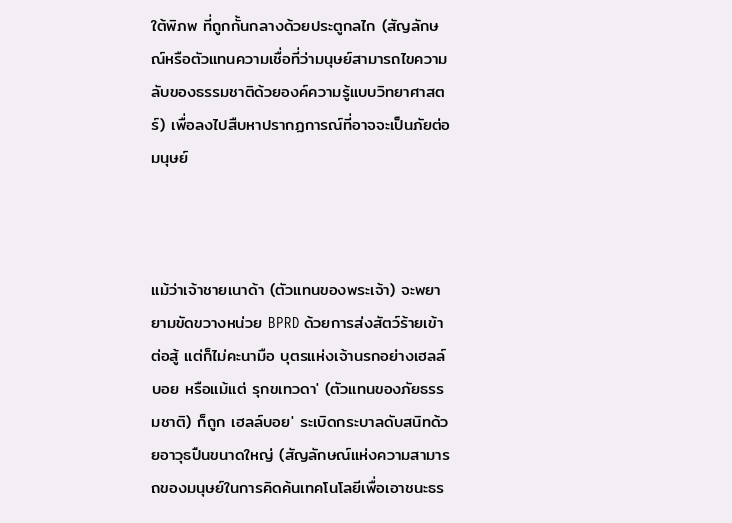ใต้พิภพ ที่ถูกกั้นกลางด้วยประตูกลไก (สัญลักษณ์หรือตัวแทนความเชื่อที่ว่ามนุษย์สามารถไขความลับของธรรมชาติด้วยองค์ความรู้แบบวิทยาศาสตร์) เพื่อลงไปสืบหาปรากฏการณ์ที่อาจจะเป็นภัยต่อมนุษย์



แม้ว่าเจ้าชายเนาด้า (ตัวแทนของพระเจ้า) จะพยายามขัดขวางหน่วย BPRD ด้วยการส่งสัตว์ร้ายเข้าต่อสู้ แต่ก็ไม่คะนามือ บุตรแห่งเจ้านรกอย่างเฮลล์บอย หรือแม้แต่ รุกขเทวดา' (ตัวแทนของภัยธรรมชาติ) ก็ถูก เฮลล์บอย' ระเบิดกระบาลดับสนิทด้วยอาวุธปืนขนาดใหญ่ (สัญลักษณ์แห่งความสามารถของมนุษย์ในการคิดค้นเทคโนโลยีเพื่อเอาชนะธร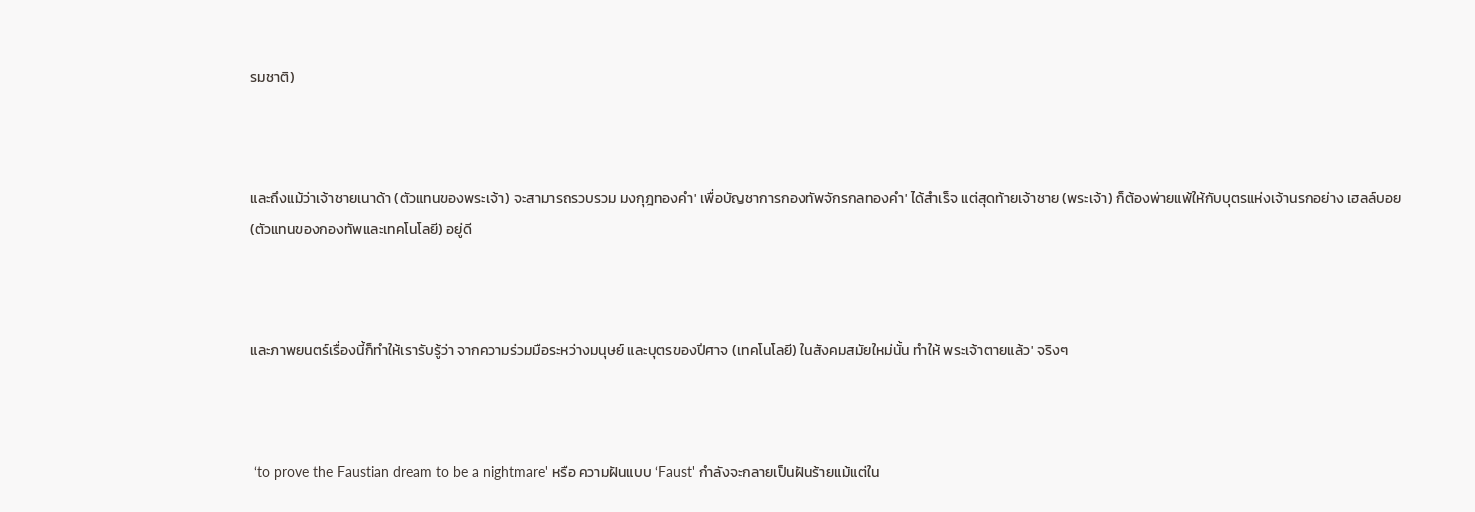รมชาติ)



และถึงแม้ว่าเจ้าชายเนาด้า (ตัวแทนของพระเจ้า) จะสามารถรวบรวม มงกุฎทองคำ' เพื่อบัญชาการกองทัพจักรกลทองคำ' ได้สำเร็จ แต่สุดท้ายเจ้าชาย (พระเจ้า) ก็ต้องพ่ายแพ้ให้กับบุตรแห่งเจ้านรกอย่าง เฮลล์บอย (ตัวแทนของกองทัพและเทคโนโลยี) อยู่ดี



และภาพยนตร์เรื่องนี้ก็ทำให้เรารับรู้ว่า จากความร่วมมือระหว่างมนุษย์ และบุตรของปีศาจ (เทคโนโลยี) ในสังคมสมัยใหม่นั้น ทำให้ พระเจ้าตายแล้ว' จริงๆ



 ‘to prove the Faustian dream to be a nightmare' หรือ ความฝันแบบ ‘Faust' กำลังจะกลายเป็นฝันร้ายแม้แต่ใน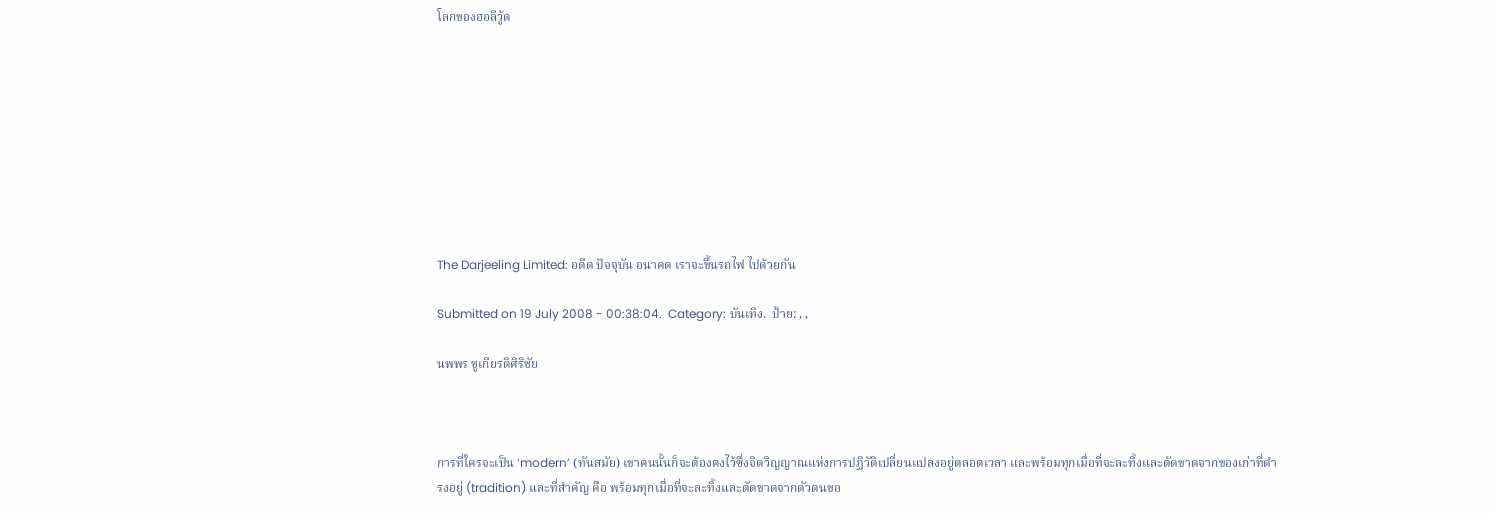โลกของฮอลีวู้ด









The Darjeeling Limited: อดีต ปัจจุบัน อนาคต เราจะขึ้นรถไฟ ไปด้วยกัน

Submitted on 19 July 2008 - 00:38:04.  Category: บันเทิง.  ป้าย: , ,

นพพร ชูเกียรติศิริชัย



การที่ใครจะเป็น ‘modern’ (ทันสมัย) เขาคนนั้นก็จะต้องคงไว้ซึ่งจิตวิญญาณแห่งการปฏิวัติเปลี่ยนแปลงอยู่ตลอดเวลา และพร้อมทุกเมื่อที่จะละทิ้งและตัดขาดจากของเก่าที่ดำรงอยู่ (tradition) และที่สำคัญ คือ พร้อมทุกเมื่อที่จะละทิ้งและตัดขาดจากตัวตนขอ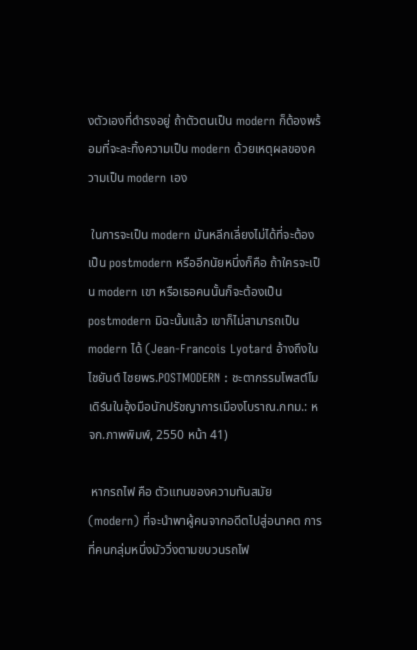งตัวเองที่ดำรงอยู่ ถ้าตัวตนเป็น modern ก็ต้องพร้อมที่จะละทิ้งความเป็น modern ด้วยเหตุผลของความเป็น modern เอง

 ในการจะเป็น modern มันหลีกเลี่ยงไม่ได้ที่จะต้องเป็น postmodern หรืออีกนัยหนึ่งก็คือ ถ้าใครจะเป็น modern เขา หรือเธอคนนั้นก็จะต้องเป็น postmodern มิฉะนั้นแล้ว เขาก็ไม่สามารถเป็น modern ได้ (Jean-Francois Lyotard อ้างถึงใน ไชยันต์ ไชยพร.POSTMODERN : ชะตากรรมโพสต์โมเดิร์นในอุ้งมือนักปรัชญาการเมืองโบราณ.กทม.: หจก.ภาพพิมพ์, 2550 หน้า 41)

 หากรถไฟ คือ ตัวแทนของความทันสมัย (modern) ที่จะนำพาผู้คนจากอดีตไปสู่อนาคต การที่คนกลุ่มหนึ่งมัววิ่งตามขบวนรถไฟ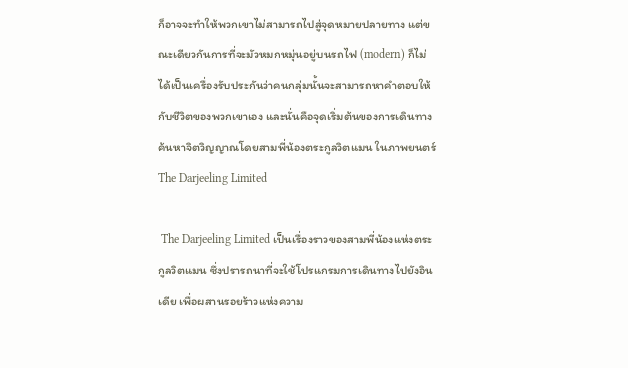ก็อาจจะทำให้พวกเขาไม่สามารถไปสู่จุดหมายปลายทาง แต่ขณะเดียวกันการที่จะมัวหมกหมุ่นอยู่บนรถไฟ (modern) ก็ไม่ได้เป็นเครื่องรับประกันว่าคนกลุ่มนั้นจะสามารถหาคำตอบให้กับชีวิตของพวกเขาเอง และนั่นคือจุดเริ่มต้นของการเดินทางค้นหาจิตวิญญาณโดยสามพี่น้องตระกูลวิตแมน ในภาพยนตร์ The Darjeeling Limited

 The Darjeeling Limited เป็นเรื่องราวของสามพี่น้องแห่งตระกูลวิตแมน ซึ่งปรารถนาที่จะใช้โปรแกรมการเดินทางไปยังอินเดีย เพื่อผสานรอยร้าวแห่งความ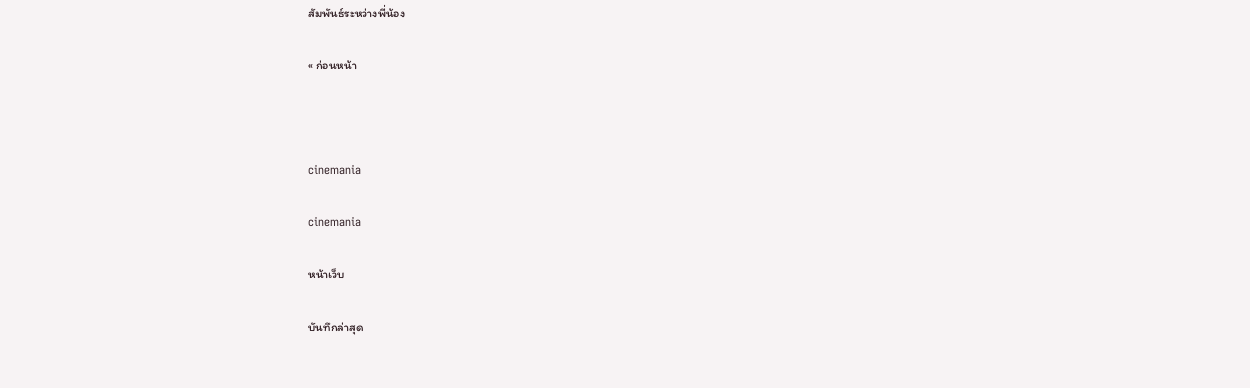สัมพันธ์ระหว่างพี่น้อง

« ก่อนหน้า



cinemania

cinemania

หน้าเว็บ

บันทึกล่าสุด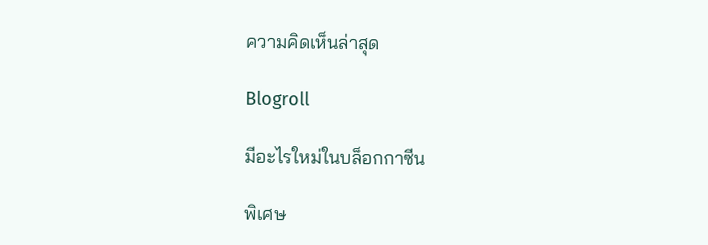ความคิดเห็นล่าสุด

Blogroll

มีอะไรใหม่ในบล็อกกาซีน

พิเศษ